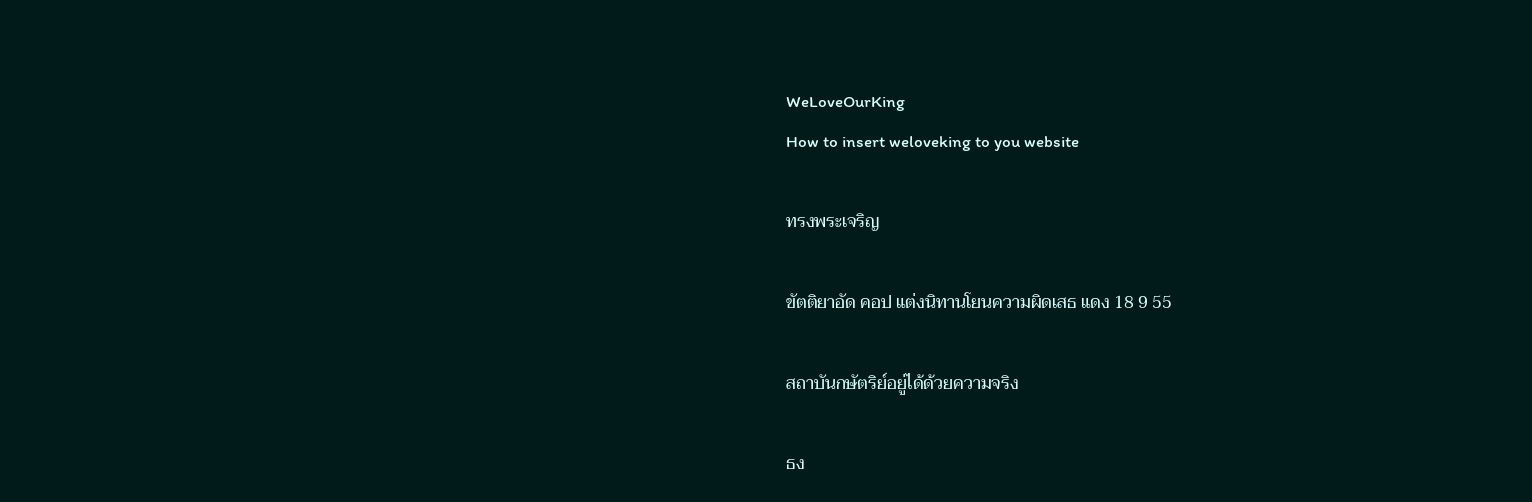WeLoveOurKing
How to insert weloveking to you website

ทรงพระเจริญ

ขัตติยาอัด คอป แต่งนิทานโยนความผิดเสธ แดง 18 9 55

สถาบันกษัตริย์อยู่ได้ด้วยความจริง

ธง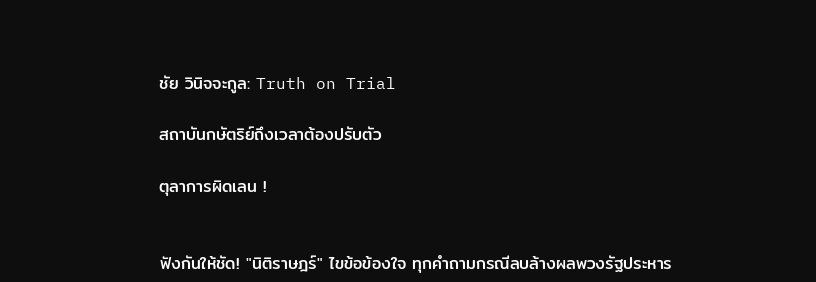ชัย วินิจจะกูล: Truth on Trial

สถาบันกษัตริย์ถึงเวลาต้องปรับตัว

ตุลาการผิดเลน !


ฟังกันให้ชัด! "นิติราษฎร์" ไขข้อข้องใจ ทุกคำถามกรณีลบล้างผลพวงรัฐประหาร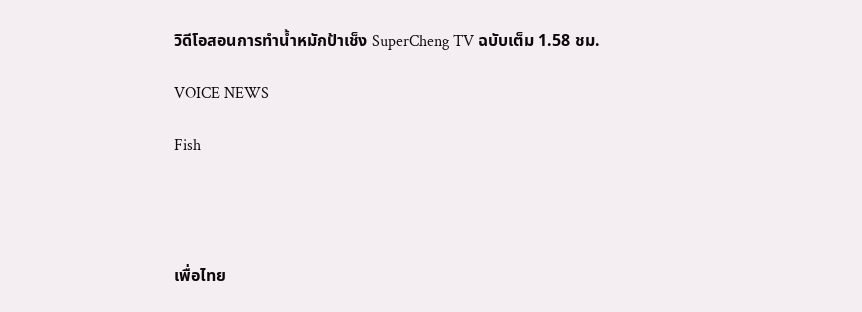วิดีโอสอนการทำน้ำหมักป้าเช็ง SuperCheng TV ฉบับเต็ม 1.58 ชม.

VOICE NEWS

Fish




เพื่อไทย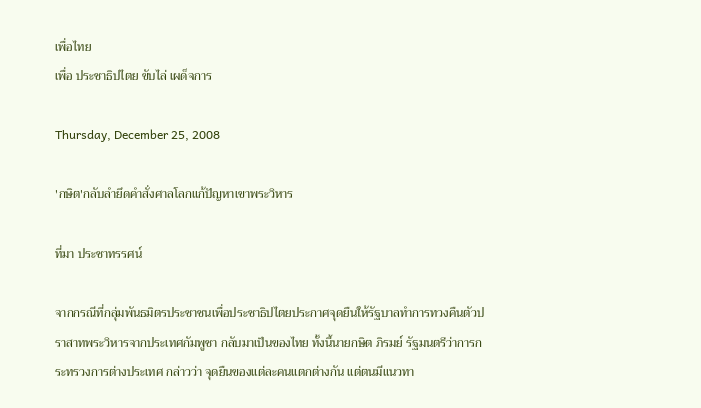เพื่อไทย
เพื่อ ประชาธิปไตย ขับไล่ เผด็จการ

Thursday, December 25, 2008

'กษิต'กลับลำยึดคำสั่งศาลโลกแก้ปัญหาเขาพระวิหาร

ที่มา ประชาทรรศน์

จากกรณีที่กลุ่มพันธมิตรประชาชนเพื่อประชาธิปไตยประกาศจุดยืนให้รัฐบาลทำการทวงคืนตัวปราสาทพระวิหารจากประเทศกัมพูชา กลับมาเป็นของไทย ทั้งนี้นายกษิต ภิรมย์ รัฐมนตรีว่าการกระทรวงการต่างประเทศ กล่าวว่า จุดยืนของแต่ละคนแตกต่างกัน แต่ตนมีแนวทา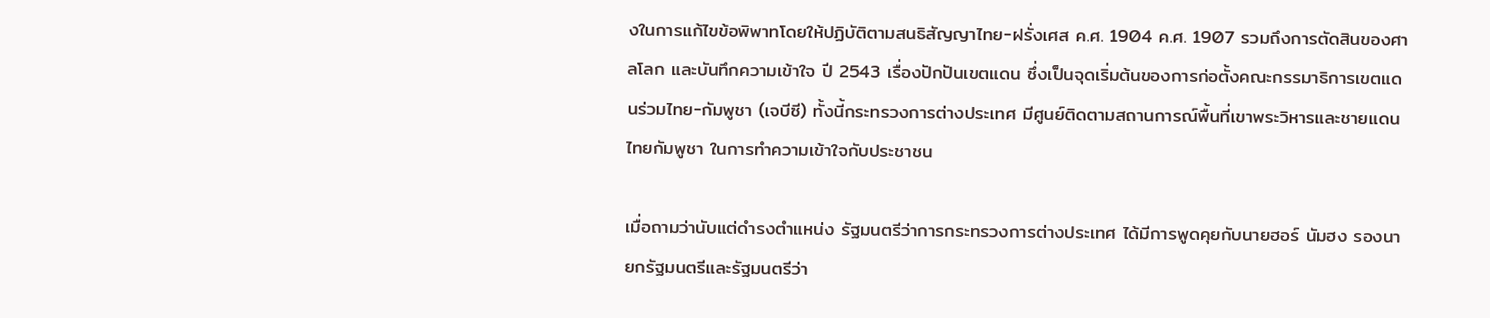งในการแก้ไขข้อพิพาทโดยให้ปฏิบัติตามสนธิสัญญาไทย-ฝรั่งเศส ค.ศ. 1904 ค.ศ. 1907 รวมถึงการตัดสินของศาลโลก และบันทึกความเข้าใจ ปี 2543 เรื่องปักปันเขตแดน ซึ่งเป็นจุดเริ่มต้นของการก่อตั้งคณะกรรมาธิการเขตแดนร่วมไทย-กัมพูชา (เจบีซี) ทั้งนี้กระทรวงการต่างประเทศ มีศูนย์ติดตามสถานการณ์พื้นที่เขาพระวิหารและชายแดนไทยกัมพูชา ในการทำความเข้าใจกับประชาชน

เมื่อถามว่านับแต่ดำรงตำแหน่ง รัฐมนตรีว่าการกระทรวงการต่างประเทศ ได้มีการพูดคุยกับนายฮอร์ นัมฮง รองนายกรัฐมนตรีและรัฐมนตรีว่า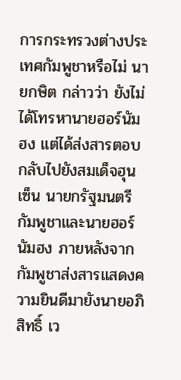การกระทรวงต่างประเทศกัมพูชาหรือไม่ นายกษิต กล่าวว่า ยังไม่ได้โทรหานายฮอร์นัมฮง แต่ได้ส่งสารตอบกลับไปยังสมเด็จฮุน เซ็น นายกรัฐมนตรีกัมพูชาและนายฮอร์ นัมฮง ภายหลังจากกัมพูชาส่งสารแสดงความยินดีมายังนายอภิสิทธิ์ เว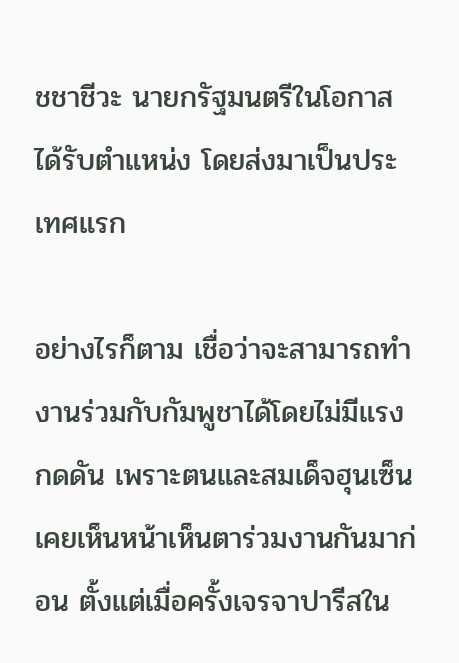ชชาชีวะ นายกรัฐมนตรีในโอกาสได้รับตำแหน่ง โดยส่งมาเป็นประเทศแรก

อย่างไรก็ตาม เชื่อว่าจะสามารถทำงานร่วมกับกัมพูชาได้โดยไม่มีแรงกดดัน เพราะตนและสมเด็จฮุนเซ็น เคยเห็นหน้าเห็นตาร่วมงานกันมาก่อน ตั้งแต่เมื่อครั้งเจรจาปารีสใน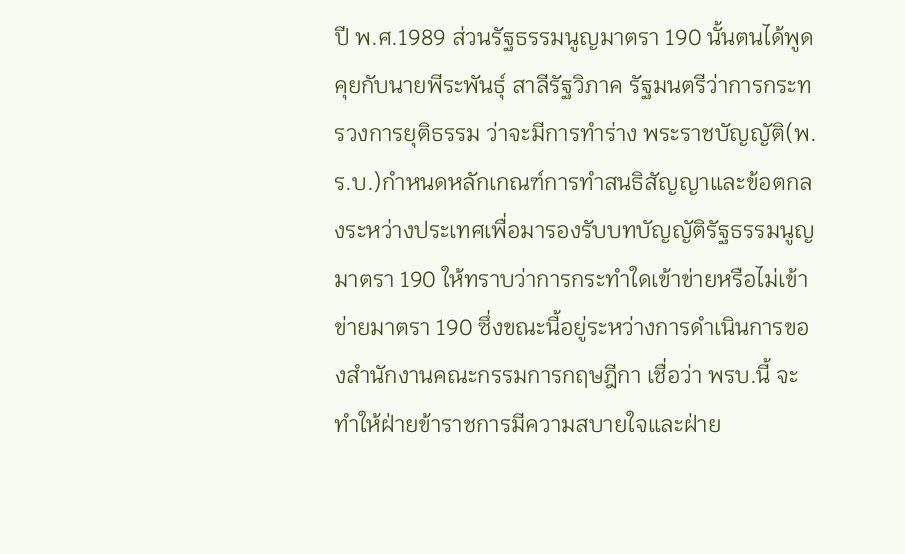ปี พ.ศ.1989 ส่วนรัฐธรรมนูญมาตรา 190 นั้นตนได้พูดคุยกับนายพีระพันธุ์ สาลีรัฐวิภาค รัฐมนตรีว่าการกระทรวงการยุติธรรม ว่าจะมีการทำร่าง พระราชบัญญัติ(พ.ร.บ.)กำหนดหลักเกณฑ์การทำสนธิสัญญาและข้อตกลงระหว่างประเทศเพื่อมารองรับบทบัญญัติรัฐธรรมนูญมาตรา 190 ให้ทราบว่าการกระทำใดเข้าข่ายหรือไม่เข้าข่ายมาตรา 190 ซึ่งขณะนี้อยู่ระหว่างการดำเนินการของสำนักงานคณะกรรมการกฤษฎีกา เชื่อว่า พรบ.นี้ จะทำให้ฝ่ายข้าราชการมีความสบายใจและฝ่าย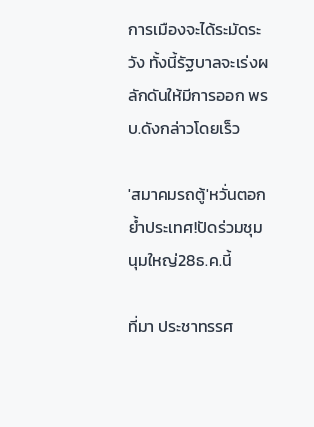การเมืองจะได้ระมัดระวัง ทั้งนี้รัฐบาลจะเร่งผลักดันให้มีการออก พรบ.ดังกล่าวโดยเร็ว

'สมาคมรถตู้'หวั่นตอกย้ำประเทศ!ปัดร่วมชุมนุมใหญ่28ธ.ค.นี้

ที่มา ประชาทรรศ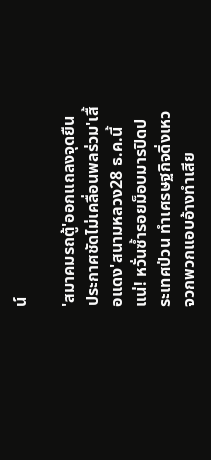น์

'สมาคมรถตู้'ออกแถลงจุดยืนประกาศชัดไม่เคลื่อนพลร่วม'เสื้อแดง'สนามหลวง28 ธ.ค.นี้แน่! หวั่นซ้ำรอยม็อบมารปิดประเทศป่วน ทำเศรษฐกิจดิ่งเหว จวกพวกแอบอ้างทำเสีย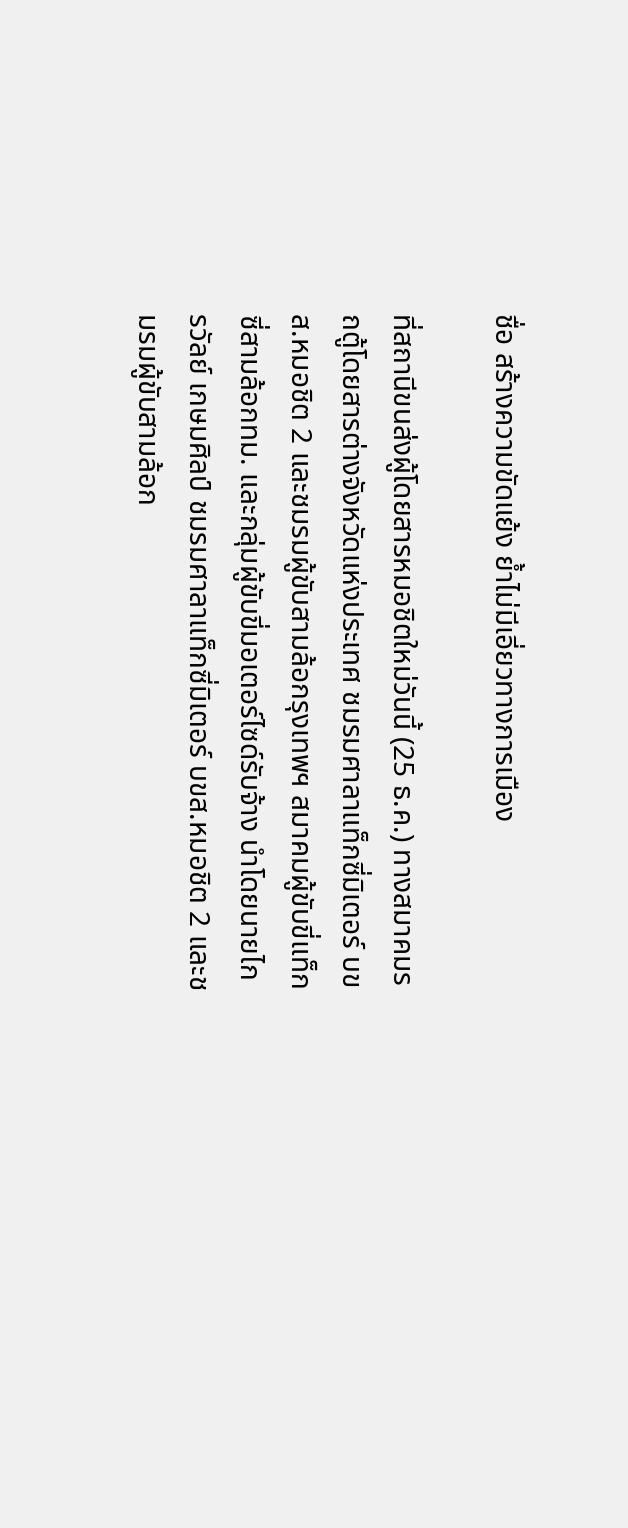ชื่อ สร้างความขัดแย้ง ย้ำไม่มีเอี่ยวทางการเมือง

ที่สถานีขนส่งผู้โดยสารหมอชิตใหม่วันนี้ (25 ธ.ค.) ทางสมาคมรถตู้โดยสารต่างจังหวัดแห่งประเทศ ชมรมศาลาแท็กซี่มิเตอร์ บขส.หมอชิต 2 และชมรมผู้ขับสามล้อกรุงเทพฯ สมาคมผู้ขับขี่แท็กซี่สามล้อกทม. และกลุ่มผู้ขับขี่มอเตอร์ไซด์รับจ้าง นำโดยนายไกรวัลย์ เกษมศิลป์ ชมรมศาลาแท็กซี่มิเตอร์ บขส.หมอชิต 2 และชมรมผู้ขับสามล้อก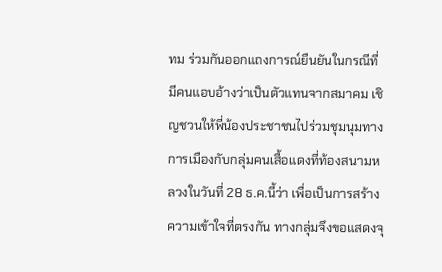ทม ร่วมกันออกแถงการณ์ยืนยันในกรณีที่มีคนแอบอ้างว่าเป็นตัวแทนจากสมาคม เชิญชวนให้พี่น้องประชาชนไปร่วมชุมนุมทางการเมืองกับกลุ่มคนเสื้อแดงที่ท้องสนามหลวงในวันที่ 28 ธ.ค.นี้ว่า เพื่อเป็นการสร้างความเข้าใจที่ตรงกัน ทางกลุ่มจึงขอแสดงจุ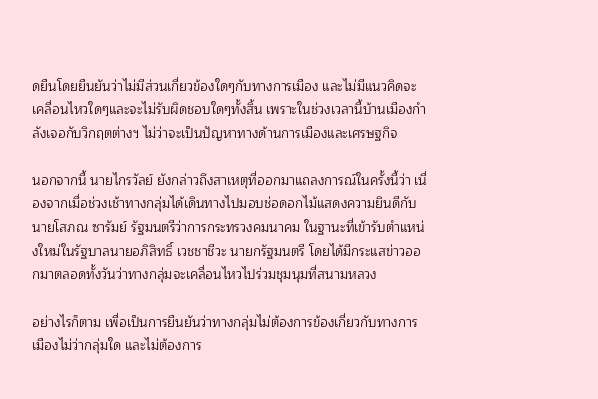ดยืนโดยยืนยันว่าไม่มีส่วนเกี่ยวข้องใดๆกับทางการเมือง และไม่มีแนวคิดจะเคลื่อนไหวใดๆและจะไม่รับผิดชอบใดๆทั้งสิ้น เพราะในช่วงเวลานี้บ้านเมืองกำลังเจอกับวิกฤตต่างฯ ไม่ว่าจะเป็นปัญหาทางด้านการเมืองและเศรษฐกิจ

นอกจากนี้ นายไกรวัลย์ ยังกล่าวถึงสาเหตุที่ออกมาแถลงการณ์ในครั้งนี้ว่า เนื่องจากเมื่อช่วงเช้าทางกลุ่มได้เดินทางไปมอบช่อดอกไม้แสดงความยินดีกับ นายโสภณ ซารัมย์ รัฐมนตรีว่าการกระทรวงคมนาคม ในฐานะที่เข้ารับตำแหน่งใหม่ในรัฐบาลนายอภิสิทธิ์ เวชชาชีวะ นายกรัฐมนตรี โดยได้มีกระแสข่าวออกมาตลอดทั้งวันว่าทางกลุ่มจะเคลื่อนไหวไปร่วมชุมนุมที่สนามหลวง

อย่างไรก็ตาม เพื่อเป็นการยืนยันว่าทางกลุ่มไม่ต้องการข้องเกี่ยวกับทางการเมืองไม่ว่ากลุ่มใด และไม่ต้องการ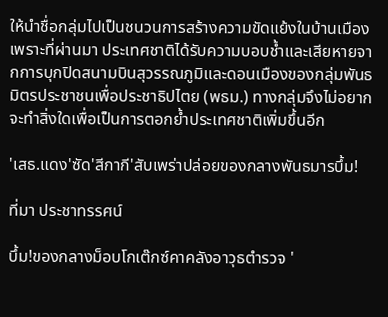ให้นำชื่อกลุ่มไปเป็นชนวนการสร้างความขัดแย้งในบ้านเมือง เพราะที่ผ่านมา ประเทศชาติได้รับความบอบช้ำและเสียหายจากการบุกปิดสนามบินสุวรรณภูมิและดอนเมืองของกลุ่มพันธมิตรประชาชนเพื่อประชาธิปไตย (พธม.) ทางกลุ่มจึงไม่อยากจะทำสิ่งใดเพื่อเป็นการตอกย้ำประเทศชาติเพิ่มขึ้นอีก

'เสธ.แดง'ซัด'สีกากี'สับเพร่าปล่อยของกลางพันธมารบึ้ม!

ที่มา ประชาทรรศน์

บึ้ม!ของกลางม็อบโกเต๊กซ์คาคลังอาวุธตำรวจ '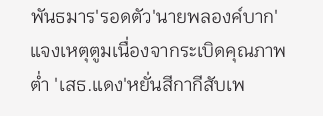พันธมาร'รอดตัว'นายพลองค์บาก'แจงเหตุตูมเนื่องจากระเบิดคุณภาพต่ำ 'เสธ.แดง'หยั่นสีกากีสับเพ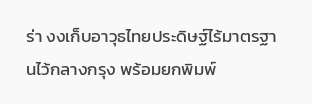ร่า งงเก็บอาวุธไทยประดิษฐ์ไร้มาตรฐานไว้กลางกรุง พร้อมยกพิมพ์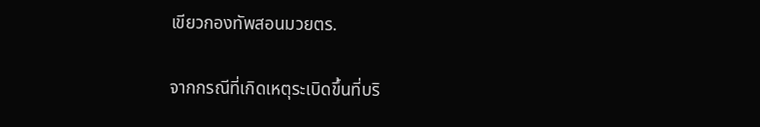เขียวกองทัพสอนมวยตร.

จากกรณีที่เกิดเหตุระเบิดขึ้นที่บริ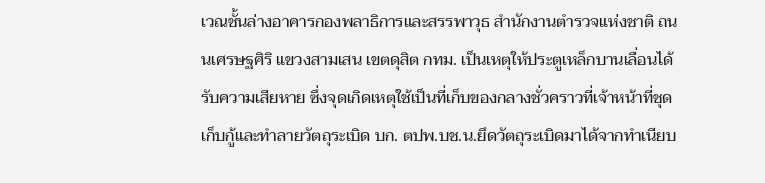เวณชั้นล่างอาคารกองพลาธิการและสรรพาวุธ สำนักงานตำรวจแห่งชาติ ถนนเศรษฐศิริ แขวงสามเสน เขตดุสิต กทม. เป็นเหตุให้ประตูเหล็กบานเลื่อนได้รับความเสียหาย ซึ่งจุดเกิดเหตุใช้เป็นที่เก็บของกลางชั่วคราวที่เจ้าหน้าที่ชุดเก็บกู้และทำลายวัตถุระเบิด บก. ตปพ.บช.น.ยึดวัตถุระเบิดมาได้จากทำเนียบ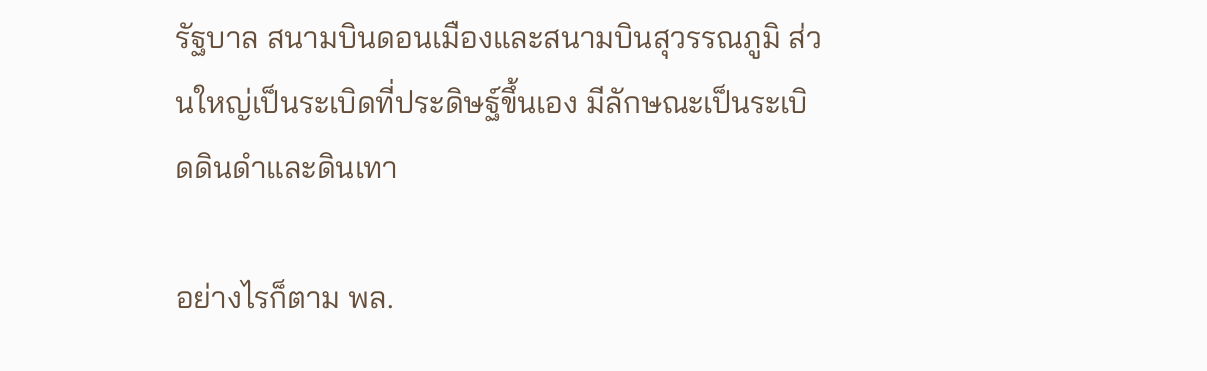รัฐบาล สนามบินดอนเมืองและสนามบินสุวรรณภูมิ ส่วนใหญ่เป็นระเบิดที่ประดิษฐ์ขึ้นเอง มีลักษณะเป็นระเบิดดินดำและดินเทา

อย่างไรก็ตาม พล.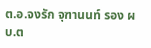ต.อ.จงรัก จุฑานนท์ รอง ผบ.ต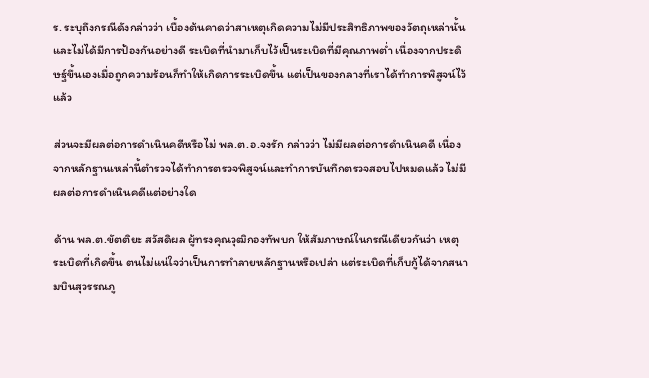ร. ระบุถึงกรณีดังกล่าวว่า เบื้องต้นคาดว่าสาเหตุเกิดความไม่มีประสิทธิภาพของวัตถุเหล่านั้น และไม่ได้มีการป้องกันอย่างดี ระเบิดที่นำมาเก็บไว้เป็นระเบิดที่มีคุณภาพต่ำ เนื่องจากประดิษฐ์ขึ้นเองเมื่อถูกความร้อนก็ทำให้เกิดการระเบิดขึ้น แต่เป็นของกลางที่เราได้ทำการพิสูจน์ไว้แล้ว

ส่วนจะมีผลต่อการดำเนินคดีหรือไม่ พล.ต.อ.จงรัก กล่าวว่า ไม่มีผลต่อการดำเนินคดี เนื่องจากหลักฐานเหล่านี้ตำรวจได้ทำการตรวจพิสูจน์และทำการบันทึกตรวจสอบไปหมดแล้ว ไม่มีผลต่อการดำเนินคดีแต่อย่างใด

ด้าน พล.ต.ขัตติยะ สวัสดิผล ผู้ทรงคุณวุฒิกองทัพบก ให้สัมภาษณ์ในกรณีเดียวกันว่า เหตุระเบิดที่เกิดขึ้น ตนไม่แน่ใจว่าเป็นการทำลายหลักฐานหรือเปล่า แต่ระเบิดที่เก็บกู้ได้จากสนามบินสุวรรณภู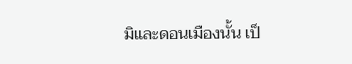มิและดอนเมืองนั้น เป็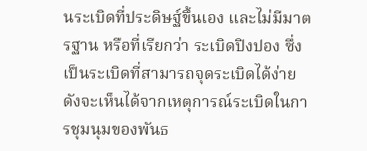นระเบิดที่ประดิษฐ์ขึ้นเอง และไม่มีมาตรฐาน หรือที่เรียกว่า ระเบิดปิงปอง ซึ่งเป็นระเบิดที่สามารถจุดระเบิดได้ง่าย ดังจะเห็นได้จากเหตุการณ์ระเบิดในการชุมนุมของพันธ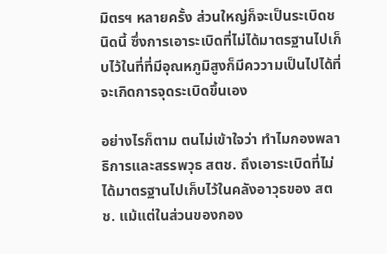มิตรฯ หลายครั้ง ส่วนใหญ่ก็จะเป็นระเบิดชนิดนี้ ซึ่งการเอาระเบิดที่ไม่ได้มาตรฐานไปเก็บไว้ในที่ที่มีอุณหภูมิสูงก็มีคววามเป็นไปได้ที่จะเกิดการจุดระเบิดขึ้นเอง

อย่างไรก็ตาม ตนไม่เข้าใจว่า ทำไมกองพลาธิการและสรรพวุธ สตช. ถึงเอาระเบิดที่ไม่ได้มาตรฐานไปเก็บไว้ในคลังอาวุธของ สตช. แม้แต่ในส่วนของกอง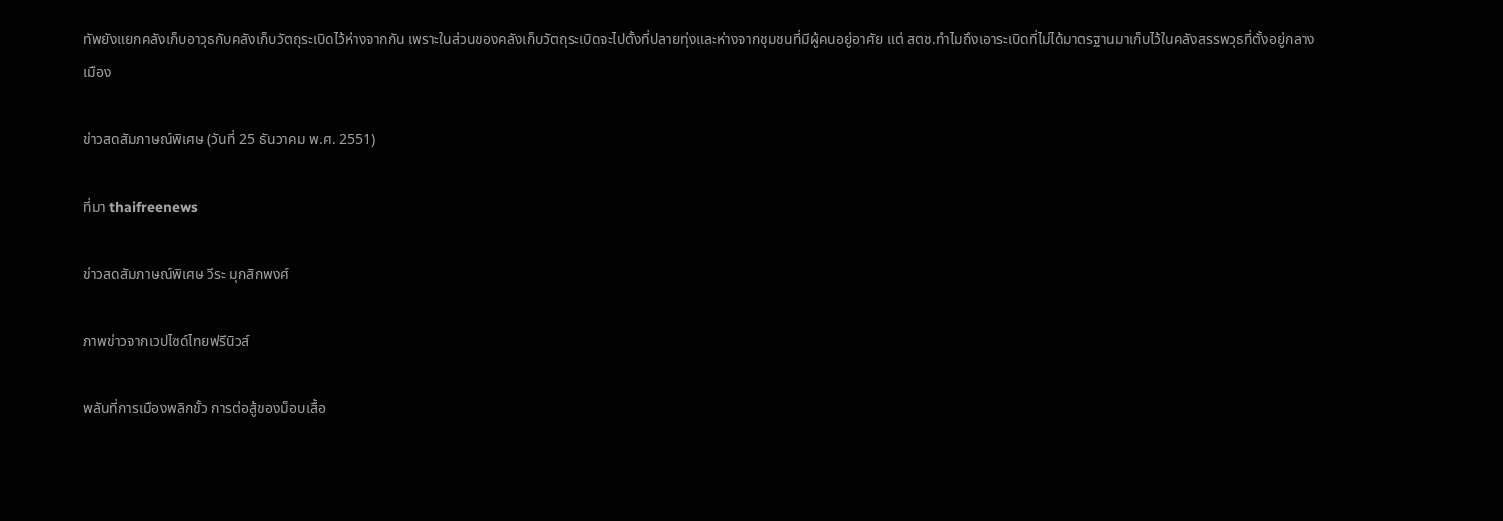ทัพยังแยกคลังเก็บอาวุธกับคลังเก็บวัตถุระเบิดไว้ห่างจากกัน เพราะในส่วนของคลังเก็บวัตถุระเบิดจะไปตั้งที่ปลายทุ่งและห่างจากชุมชนที่มีผู้คนอยู่อาศัย แต่ สตช.ทำไมถึงเอาระเบิดที่ไม่ได้มาตรฐานมาเก็บไว้ในคลังสรรพวุธที่ตั้งอยู่กลางเมือง

ข่าวสดสัมภาษณ์พิเศษ (วันที่ 25 ธันวาคม พ.ศ. 2551)

ที่มา thaifreenews

ข่าวสดสัมภาษณ์พิเศษ วีระ มุกสิกพงศ์

ภาพข่าวจากเวปไซด์ไทยฟรีนิวส์

พลันที่การเมืองพลิกขั้ว การต่อสู้ของม็อบเสื้อ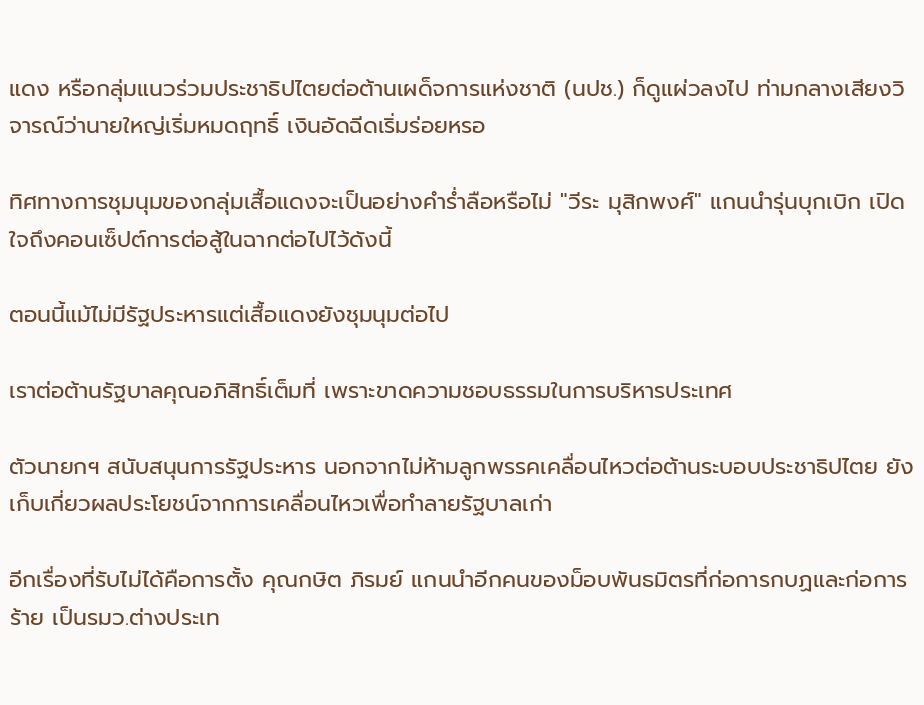แดง หรือกลุ่มแนวร่วมประชาธิปไตยต่อต้านเผด็จการแห่งชาติ (นปช.) ก็ดูแผ่วลงไป ท่ามกลางเสียงวิจารณ์ว่านายใหญ่เริ่มหมดฤทธิ์ เงินอัดฉีดเริ่มร่อยหรอ

ทิศทางการชุมนุมของกลุ่มเสื้อแดงจะเป็นอย่างคำร่ำลือหรือไม่ "วีระ มุสิกพงศ์" แกนนำรุ่นบุกเบิก เปิดใจถึงคอนเซ็ปต์การต่อสู้ในฉากต่อไปไว้ดังนี้

ตอนนี้แม้ไม่มีรัฐประหารแต่เสื้อแดงยังชุมนุมต่อไป

เราต่อต้านรัฐบาลคุณอภิสิทธิ์เต็มที่ เพราะขาดความชอบธรรมในการบริหารประเทศ

ตัวนายกฯ สนับสนุนการรัฐประหาร นอกจากไม่ห้ามลูกพรรคเคลื่อนไหวต่อต้านระบอบประชาธิปไตย ยังเก็บเกี่ยวผลประโยชน์จากการเคลื่อนไหวเพื่อทำลายรัฐบาลเก่า

อีกเรื่องที่รับไม่ได้คือการตั้ง คุณกษิต ภิรมย์ แกนนำอีกคนของม็อบพันธมิตรที่ก่อการกบฏและก่อการร้าย เป็นรมว.ต่างประเท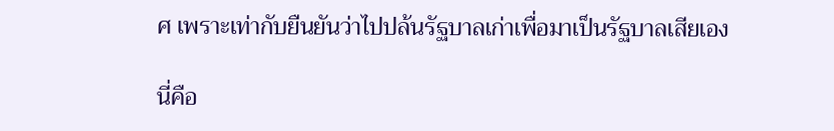ศ เพราะเท่ากับยืนยันว่าไปปล้นรัฐบาลเก่าเพื่อมาเป็นรัฐบาลเสียเอง

นี่คือ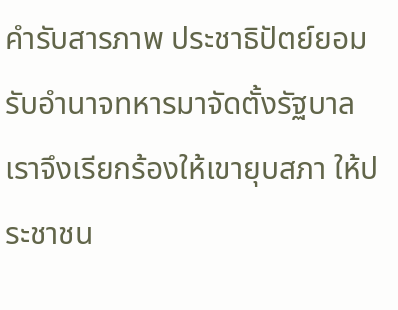คำรับสารภาพ ประชาธิปัตย์ยอมรับอำนาจทหารมาจัดตั้งรัฐบาล เราจึงเรียกร้องให้เขายุบสภา ให้ประชาชน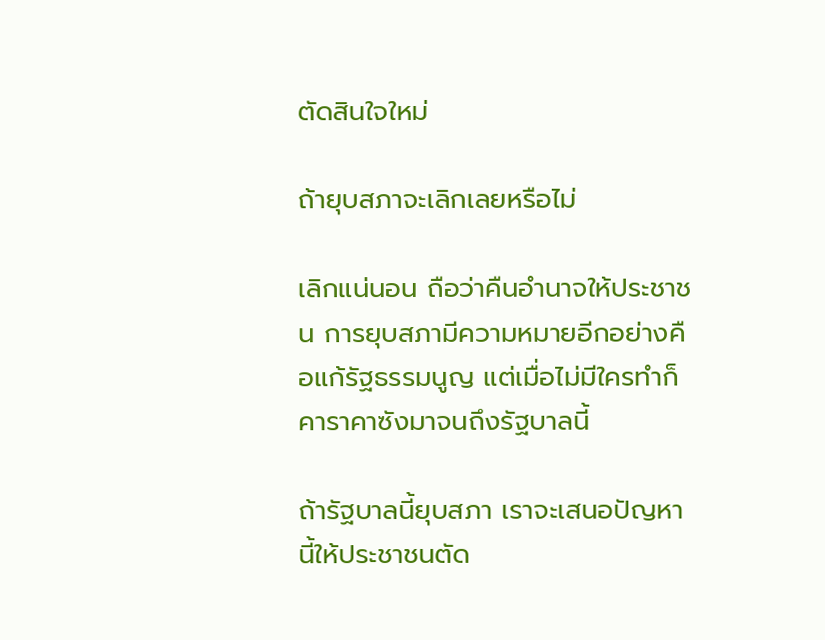ตัดสินใจใหม่

ถ้ายุบสภาจะเลิกเลยหรือไม่

เลิกแน่นอน ถือว่าคืนอำนาจให้ประชาชน การยุบสภามีความหมายอีกอย่างคือแก้รัฐธรรมนูญ แต่เมื่อไม่มีใครทำก็คาราคาซังมาจนถึงรัฐบาลนี้

ถ้ารัฐบาลนี้ยุบสภา เราจะเสนอปัญหานี้ให้ประชาชนตัด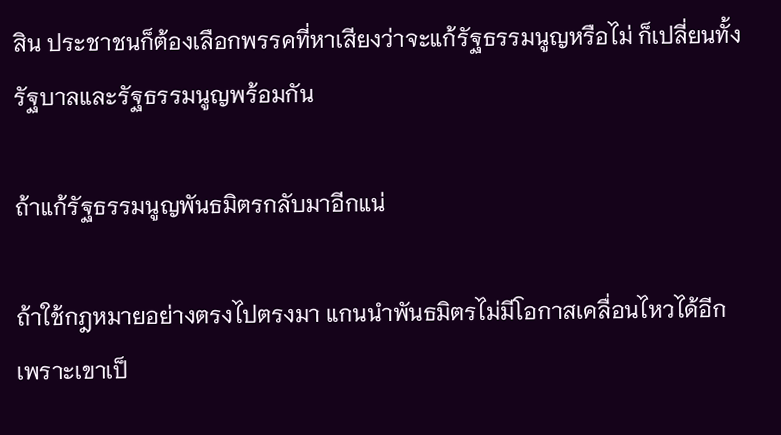สิน ประชาชนก็ต้องเลือกพรรคที่หาเสียงว่าจะแก้รัฐธรรมนูญหรือไม่ ก็เปลี่ยนทั้งรัฐบาลและรัฐธรรมนูญพร้อมกัน

ถ้าแก้รัฐธรรมนูญพันธมิตรกลับมาอีกแน่

ถ้าใช้กฎหมายอย่างตรงไปตรงมา แกนนำพันธมิตรไม่มีโอกาสเคลื่อนไหวได้อีกเพราะเขาเป็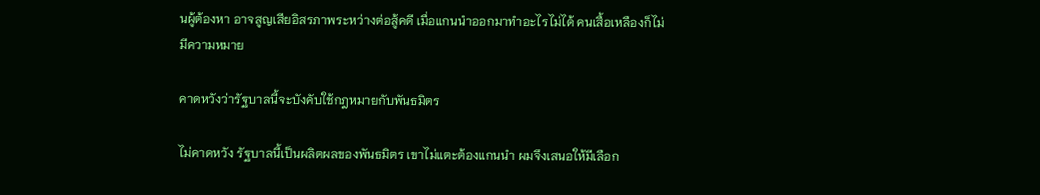นผู้ต้องหา อาจสูญเสียอิสรภาพระหว่างต่อสู้คดี เมื่อแกนนำออกมาทำอะไรไม่ได้ คนเสื้อเหลืองก็ไม่มีความหมาย

คาดหวังว่ารัฐบาลนี้จะบังคับใช้กฎหมายกับพันธมิตร

ไม่คาดหวัง รัฐบาลนี้เป็นผลิตผลของพันธมิตร เขาไม่แตะต้องแกนนำ ผมจึงเสนอให้มีเลือก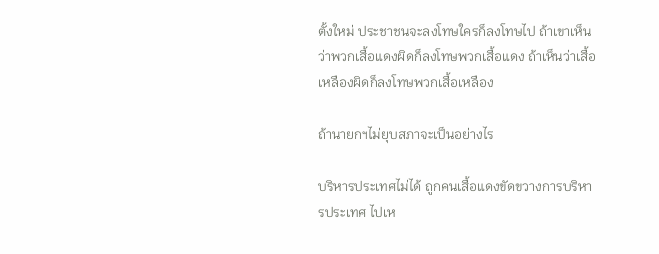ตั้งใหม่ ประชาชนจะลงโทษใครก็ลงโทษไป ถ้าเขาเห็นว่าพวกเสื้อแดงผิดก็ลงโทษพวกเสื้อแดง ถ้าเห็นว่าเสื้อเหลืองผิดก็ลงโทษพวกเสื้อเหลือง

ถ้านายกฯไม่ยุบสภาจะเป็นอย่างไร

บริหารประเทศไม่ได้ ถูกคนเสื้อแดงขัดขวางการบริหารประเทศ ไปเห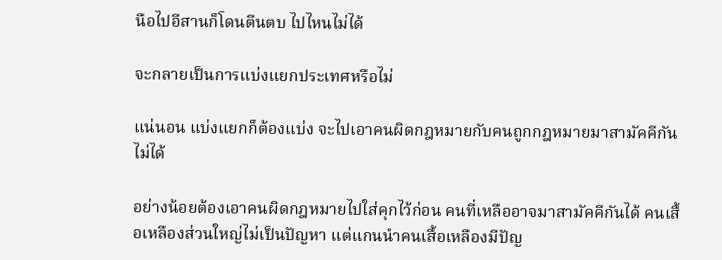นือไปอีสานก็โดนตีนตบ ไปไหนไม่ได้

จะกลายเป็นการแบ่งแยกประเทศหรือไม่

แน่นอน แบ่งแยกก็ต้องแบ่ง จะไปเอาคนผิดกฎหมายกับคนถูกกฎหมายมาสามัคคีกันไม่ได้

อย่างน้อยต้องเอาคนผิดกฎหมายไปใส่คุกไว้ก่อน คนที่เหลืออาจมาสามัคคีกันได้ คนเสื้อเหลืองส่วนใหญ่ไม่เป็นปัญหา แต่แกนนำคนเสื้อเหลืองมีปัญ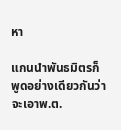หา

แกนนำพันธมิตรก็พูดอย่างเดียวกันว่าจะเอาพ.ต.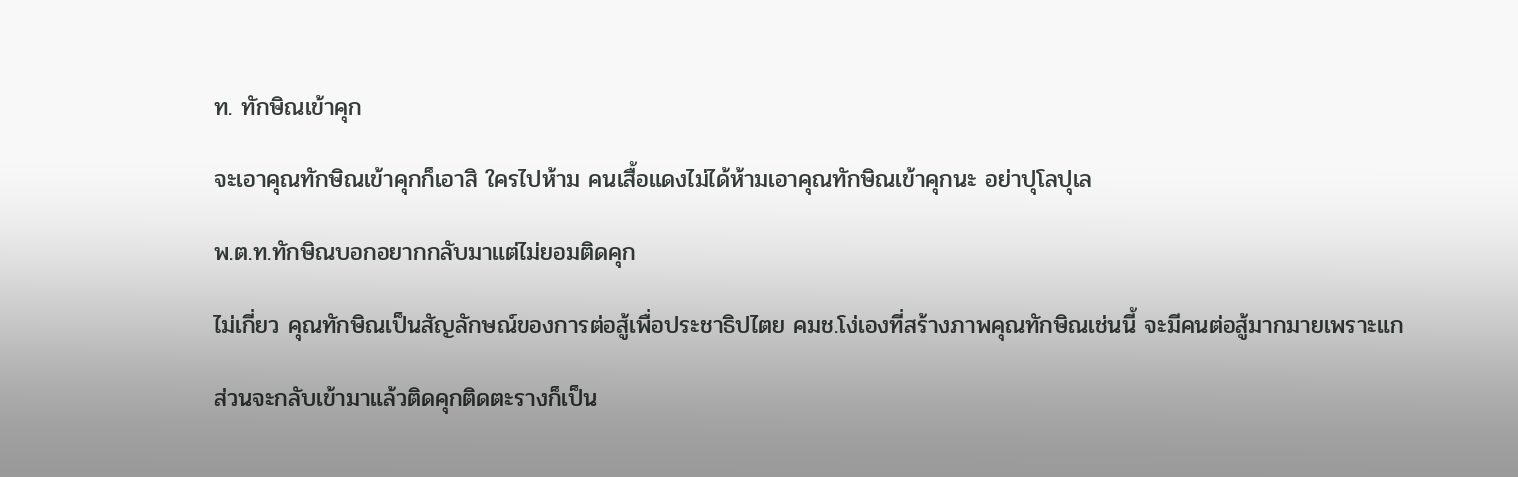ท. ทักษิณเข้าคุก

จะเอาคุณทักษิณเข้าคุกก็เอาสิ ใครไปห้าม คนเสื้อแดงไม่ได้ห้ามเอาคุณทักษิณเข้าคุกนะ อย่าปุโลปุเล

พ.ต.ท.ทักษิณบอกอยากกลับมาแต่ไม่ยอมติดคุก

ไม่เกี่ยว คุณทักษิณเป็นสัญลักษณ์ของการต่อสู้เพื่อประชาธิปไตย คมช.โง่เองที่สร้างภาพคุณทักษิณเช่นนี้ จะมีคนต่อสู้มากมายเพราะแก

ส่วนจะกลับเข้ามาแล้วติดคุกติดตะรางก็เป็น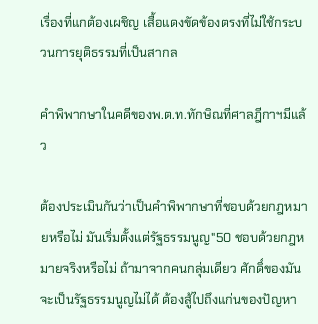เรื่องที่แกต้องเผชิญ เสื้อแดงขัดข้องตรงที่ไม่ใช้กระบวนการยุติธรรมที่เป็นสากล

คำพิพากษาในคดีของพ.ต.ท.ทักษิณที่ศาลฎีกาฯมีแล้ว

ต้องประเมินกันว่าเป็นคำพิพากษาที่ชอบด้วยกฎหมายหรือไม่ มันเริ่มตั้งแต่รัฐธรรมนูญ"50 ชอบด้วยกฎหมายจริงหรือไม่ ถ้ามาจากคนกลุ่มเดียว ศักดิ์ของมันจะเป็นรัฐธรรมนูญไม่ได้ ต้องสู้ไปถึงแก่นของปัญหา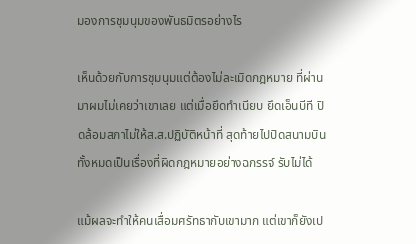มองการชุมนุมของพันธมิตรอย่างไร

เห็นด้วยกับการชุมนุมแต่ต้องไม่ละเมิดกฎหมาย ที่ผ่านมาผมไม่เคยว่าเขาเลย แต่เมื่อยึดทำเนียบ ยึดเอ็นบีที ปิดล้อมสภาไม่ให้ส.ส.ปฏิบัติหน้าที่ สุดท้ายไปปิดสนามบิน ทั้งหมดเป็นเรื่องที่ผิดกฎหมายอย่างฉกรรจ์ รับไม่ได้

แม้ผลจะทำให้คนเสื่อมศรัทธากับเขามาก แต่เขาก็ยังเป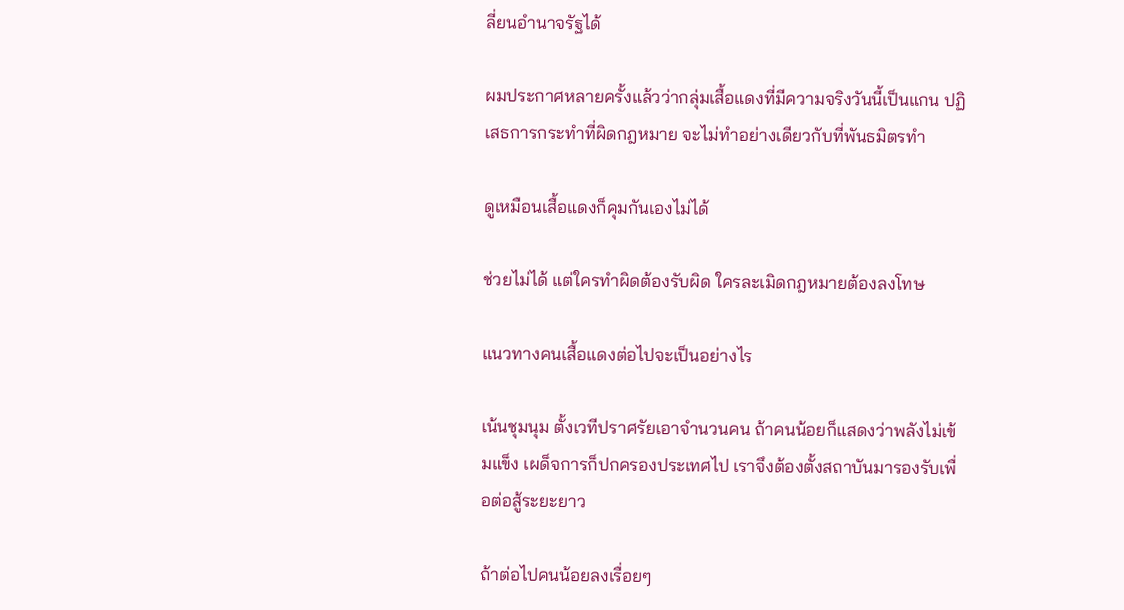ลี่ยนอำนาจรัฐได้

ผมประกาศหลายครั้งแล้วว่ากลุ่มเสื้อแดงที่มีความจริงวันนี้เป็นแกน ปฏิเสธการกระทำที่ผิดกฎหมาย จะไม่ทำอย่างเดียวกับที่พันธมิตรทำ

ดูเหมือนเสื้อแดงก็คุมกันเองไม่ได้

ช่วยไม่ได้ แต่ใครทำผิดต้องรับผิด ใครละเมิดกฎหมายต้องลงโทษ

แนวทางคนเสื้อแดงต่อไปจะเป็นอย่างไร

เน้นชุมนุม ตั้งเวทีปราศรัยเอาจำนวนคน ถ้าคนน้อยก็แสดงว่าพลังไม่เข้มแข็ง เผด็จการก็ปกครองประเทศไป เราจึงต้องตั้งสถาบันมารองรับเพื่อต่อสู้ระยะยาว

ถ้าต่อไปคนน้อยลงเรื่อยๆ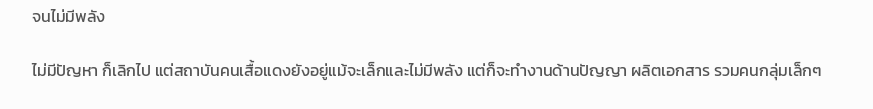จนไม่มีพลัง

ไม่มีปัญหา ก็เลิกไป แต่สถาบันคนเสื้อแดงยังอยู่แม้จะเล็กและไม่มีพลัง แต่ก็จะทำงานด้านปัญญา ผลิตเอกสาร รวมคนกลุ่มเล็กๆ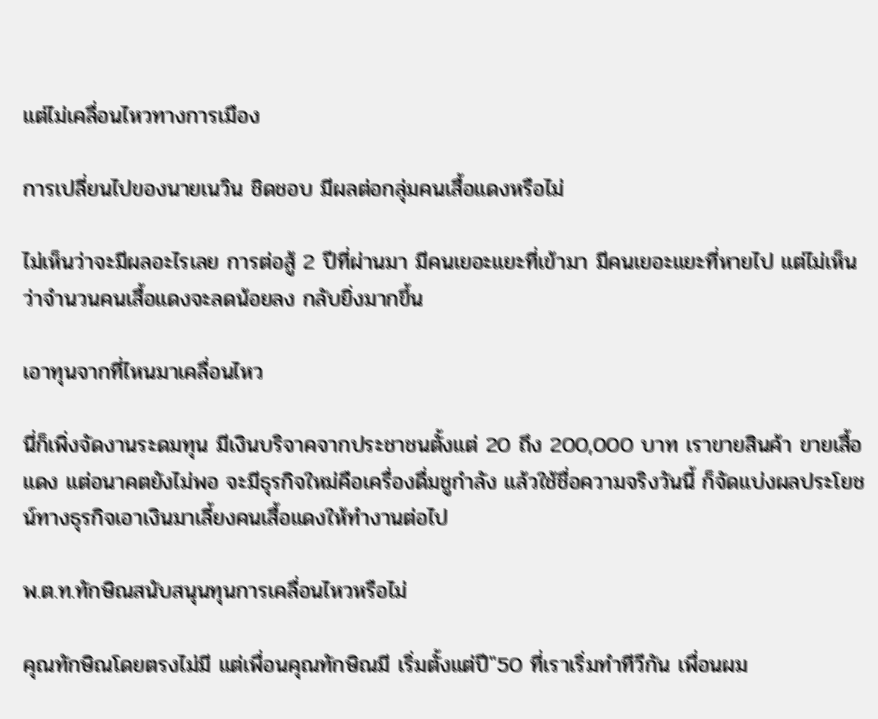แต่ไม่เคลื่อนไหวทางการเมือง

การเปลี่ยนไปของนายเนวิน ชิดชอบ มีผลต่อกลุ่มคนเสื้อแดงหรือไม่

ไม่เห็นว่าจะมีผลอะไรเลย การต่อสู้ 2 ปีที่ผ่านมา มีคนเยอะแยะที่เข้ามา มีคนเยอะแยะที่หายไป แต่ไม่เห็นว่าจำนวนคนเสื้อแดงจะลดน้อยลง กลับยิ่งมากขึ้น

เอาทุนจากที่ไหนมาเคลื่อนไหว

นี่ก็เพิ่งจัดงานระดมทุน มีเงินบริจาคจากประชาชนตั้งแต่ 20 ถึง 200,000 บาท เราขายสินค้า ขายเสื้อแดง แต่อนาคตยังไม่พอ จะมีธุรกิจใหม่คือเครื่องดื่มชูกำลัง แล้วใช้ชื่อความจริงวันนี้ ก็จัดแบ่งผลประโยชน์ทางธุรกิจเอาเงินมาเลี้ยงคนเสื้อแดงให้ทำงานต่อไป

พ.ต.ท.ทักษิณสนับสนุนทุนการเคลื่อนไหวหรือไม่

คุณทักษิณโดยตรงไม่มี แต่เพื่อนคุณทักษิณมี เริ่มตั้งแต่ปี"50 ที่เราเริ่มทำทีวีกัน เพื่อนผม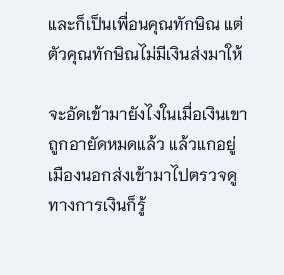และก็เป็นเพื่อนคุณทักษิณ แต่ตัวคุณทักษิณไม่มีเงินส่งมาให้

จะอัดเข้ามายังไงในเมื่อเงินเขาถูกอายัดหมดแล้ว แล้วแกอยู่เมืองนอกส่งเข้ามาไปตรวจดูทางการเงินก็รู้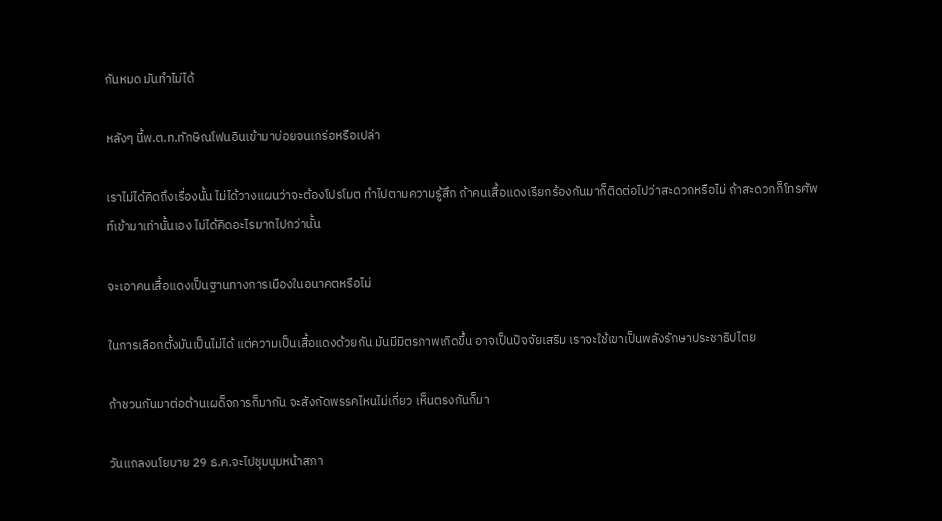กันหมด มันทำไม่ได้

หลังๆ นี้พ.ต.ท.ทักษิณโฟนอินเข้ามาบ่อยจนเกร่อหรือเปล่า

เราไม่ได้คิดถึงเรื่องนั้น ไม่ได้วางแผนว่าจะต้องโปรโมต ทำไปตามความรู้สึก ถ้าคนเสื้อแดงเรียกร้องกันมาก็ติดต่อไปว่าสะดวกหรือไม่ ถ้าสะดวกก็โทรศัพท์เข้ามาเท่านั้นเอง ไม่ได้คิดอะไรมากไปกว่านั้น

จะเอาคนเสื้อแดงเป็นฐานทางการเมืองในอนาคตหรือไม่

ในการเลือกตั้งมันเป็นไม่ได้ แต่ความเป็นเสื้อแดงด้วยกัน มันมีมิตรภาพเกิดขึ้น อาจเป็นปัจจัยเสริม เราจะใช้เขาเป็นพลังรักษาประชาธิปไตย

ถ้าชวนกันมาต่อต้านเผด็จการก็มากัน จะสังกัดพรรคไหนไม่เกี่ยว เห็นตรงกันก็มา

วันแถลงนโยบาย 29 ธ.ค.จะไปชุมนุมหน้าสภา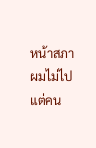หน้าสภาผมไม่ไป แต่คน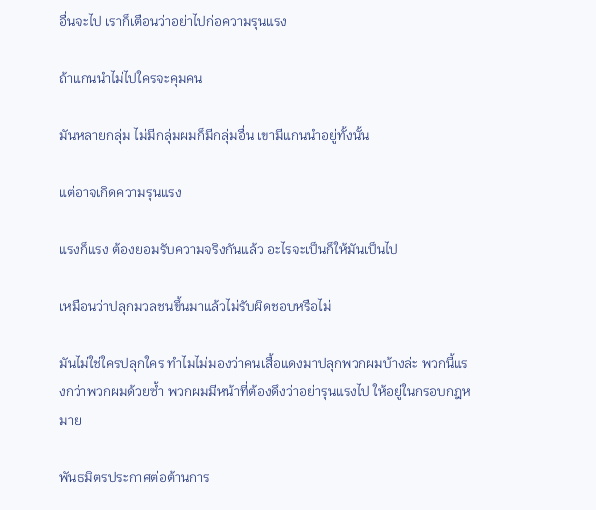อื่นจะไป เราก็เตือนว่าอย่าไปก่อความรุนแรง

ถ้าแกนนำไม่ไปใครจะคุมคน

มันหลายกลุ่ม ไม่มีกลุ่มผมก็มีกลุ่มอื่น เขามีแกนนำอยู่ทั้งนั้น

แต่อาจเกิดความรุนแรง

แรงก็แรง ต้องยอมรับความจริงกันแล้ว อะไรจะเป็นก็ให้มันเป็นไป

เหมือนว่าปลุกมวลชนขึ้นมาแล้วไม่รับผิดชอบหรือไม่

มันไม่ใช่ใครปลุกใคร ทำไมไม่มองว่าคนเสื้อแดงมาปลุกพวกผมบ้างล่ะ พวกนี้แรงกว่าพวกผมด้วยซ้ำ พวกผมมีหน้าที่ต้องดึงว่าอย่ารุนแรงไป ให้อยู่ในกรอบกฎหมาย

พันธมิตรประกาศต่อต้านการ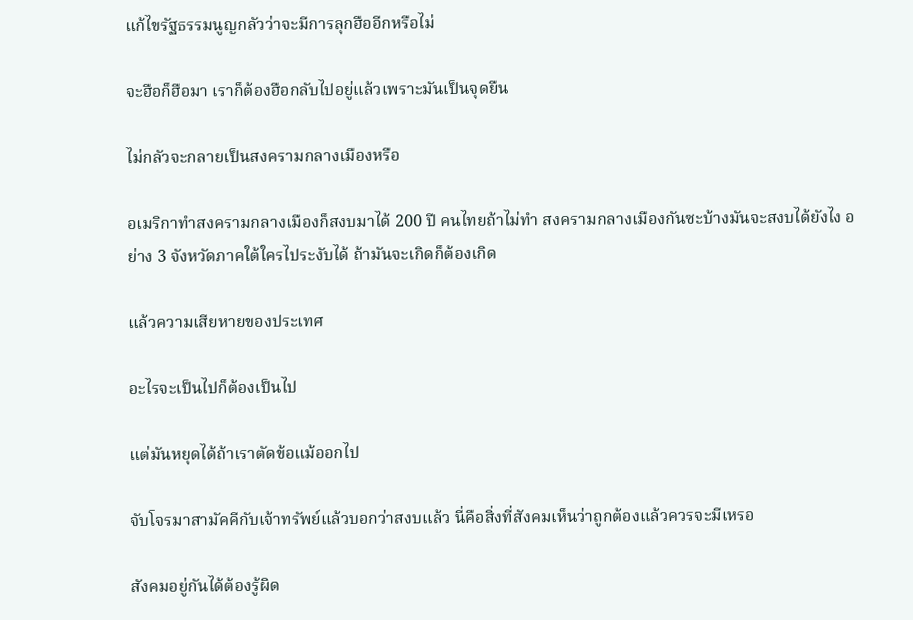แก้ไขรัฐธรรมนูญกลัวว่าจะมีการลุกฮืออีกหรือไม่

จะฮือก็ฮือมา เราก็ต้องฮือกลับไปอยู่แล้วเพราะมันเป็นจุดยืน

ไม่กลัวจะกลายเป็นสงครามกลางเมืองหรือ

อเมริกาทำสงครามกลางเมืองก็สงบมาได้ 200 ปี คนไทยถ้าไม่ทำ สงครามกลางเมืองกันซะบ้างมันจะสงบได้ยังไง อย่าง 3 จังหวัดภาคใต้ใครไประงับได้ ถ้ามันจะเกิดก็ต้องเกิด

แล้วความเสียหายของประเทศ

อะไรจะเป็นไปก็ต้องเป็นไป

แต่มันหยุดได้ถ้าเราตัดข้อแม้ออกไป

จับโจรมาสามัคคีกับเจ้าทรัพย์แล้วบอกว่าสงบแล้ว นี่คือสิ่งที่สังคมเห็นว่าถูกต้องแล้วควรจะมีเหรอ

สังคมอยู่กันได้ต้องรู้ผิด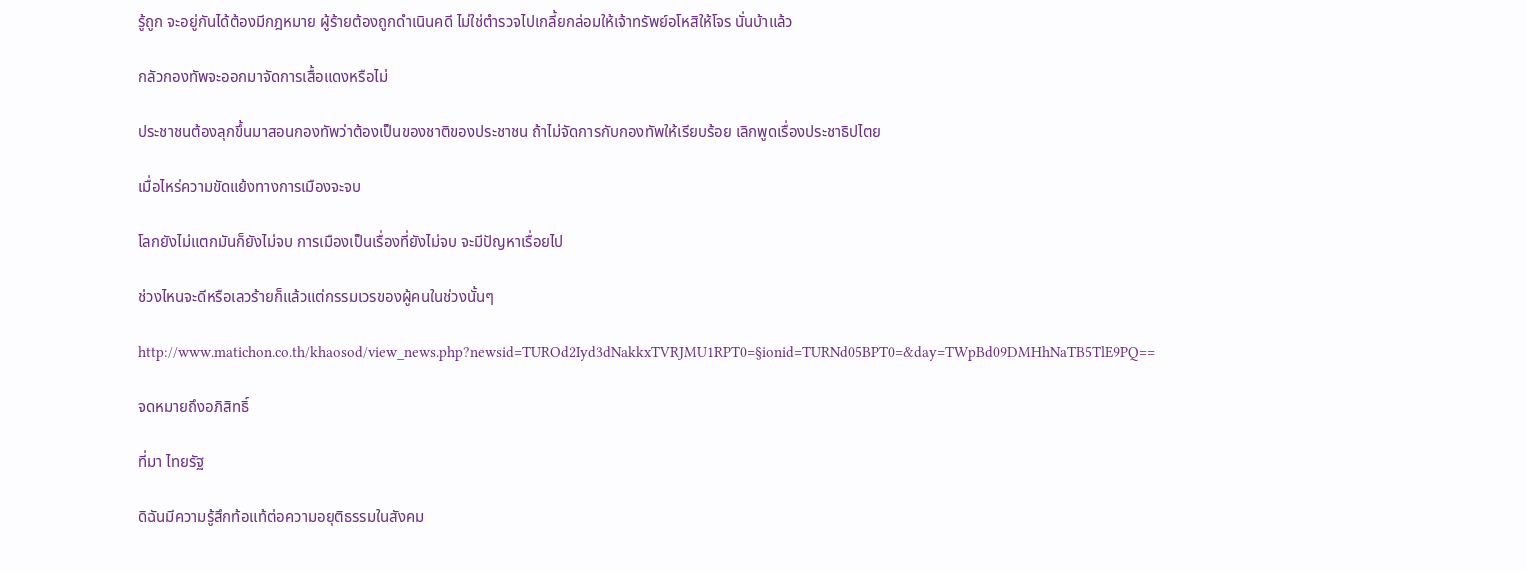รู้ถูก จะอยู่กันได้ต้องมีกฎหมาย ผู้ร้ายต้องถูกดำเนินคดี ไม่ใช่ตำรวจไปเกลี้ยกล่อมให้เจ้าทรัพย์อโหสิให้โจร นั่นบ้าแล้ว

กลัวกองทัพจะออกมาจัดการเสื้อแดงหรือไม่

ประชาชนต้องลุกขึ้นมาสอนกองทัพว่าต้องเป็นของชาติของประชาชน ถ้าไม่จัดการกับกองทัพให้เรียบร้อย เลิกพูดเรื่องประชาธิปไตย

เมื่อไหร่ความขัดแย้งทางการเมืองจะจบ

โลกยังไม่แตกมันก็ยังไม่จบ การเมืองเป็นเรื่องที่ยังไม่จบ จะมีปัญหาเรื่อยไป

ช่วงไหนจะดีหรือเลวร้ายก็แล้วแต่กรรมเวรของผู้คนในช่วงนั้นๆ

http://www.matichon.co.th/khaosod/view_news.php?newsid=TUROd2Iyd3dNakkxTVRJMU1RPT0=§ionid=TURNd05BPT0=&day=TWpBd09DMHhNaTB5TlE9PQ==

จดหมายถึงอภิสิทธิ์

ที่มา ไทยรัฐ

ดิฉันมีความรู้สึกท้อแท้ต่อความอยุติธรรมในสังคม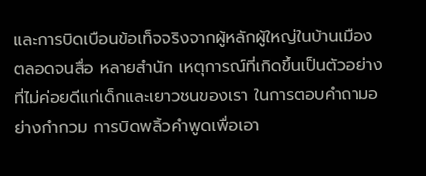และการบิดเบือนข้อเท็จจริงจากผู้หลักผู้ใหญ่ในบ้านเมือง ตลอดจนสื่อ หลายสำนัก เหตุการณ์ที่เกิดขึ้นเป็นตัวอย่างที่ไม่ค่อยดีแก่เด็กและเยาวชนของเรา ในการตอบคำถามอย่างกำกวม การบิดพลิ้วคำพูดเพื่อเอา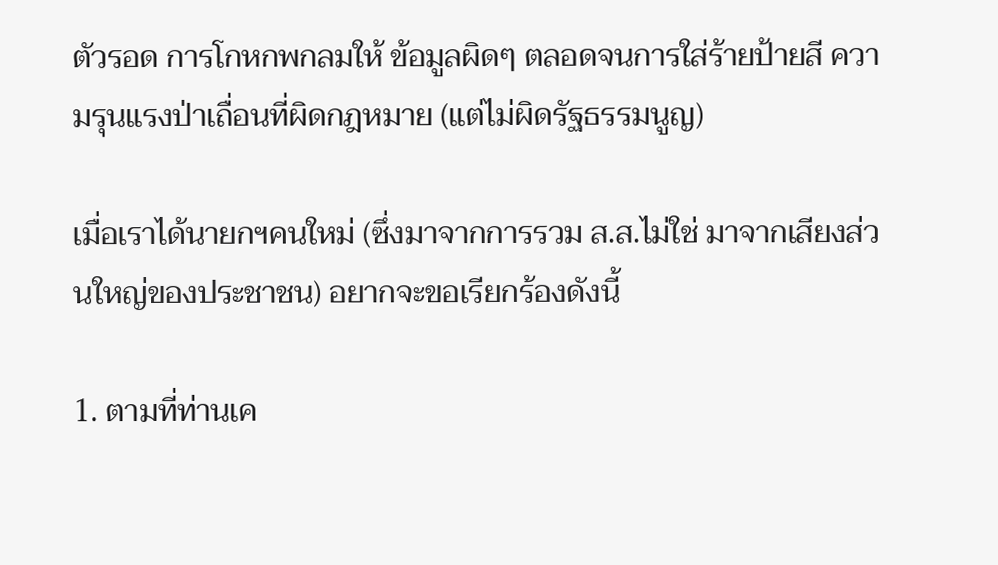ตัวรอด การโกหกพกลมให้ ข้อมูลผิดๆ ตลอดจนการใส่ร้ายป้ายสี ความรุนแรงป่าเถื่อนที่ผิดกฎหมาย (แต่ไม่ผิดรัฐธรรมนูญ)

เมื่อเราได้นายกฯคนใหม่ (ซึ่งมาจากการรวม ส.ส.ไม่ใช่ มาจากเสียงส่วนใหญ่ของประชาชน) อยากจะขอเรียกร้องดังนี้

1. ตามที่ท่านเค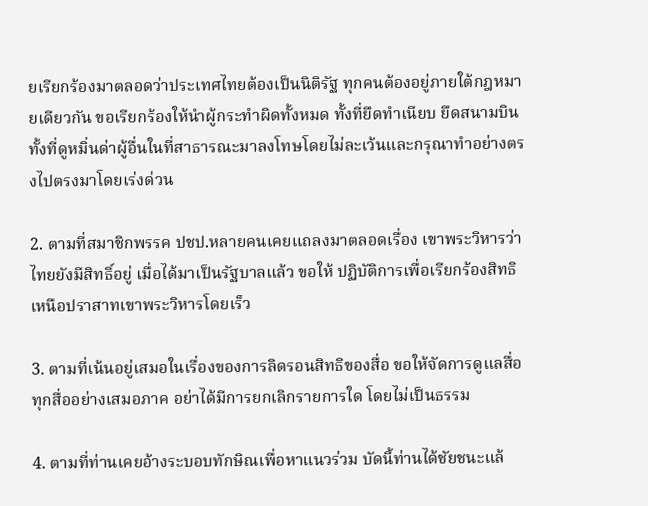ยเรียกร้องมาตลอดว่าประเทศไทยต้องเป็นนิติรัฐ ทุกคนต้องอยู่ภายใต้กฎหมายเดียวกัน ขอเรียกร้องให้นำผู้กระทำผิดทั้งหมด ทั้งที่ยึดทำเนียบ ยึดสนามบิน ทั้งที่ดูหมิ่นด่าผู้อื่นในที่สาธารณะมาลงโทษโดยไม่ละเว้นและกรุณาทำอย่างตรงไปตรงมาโดยเร่งด่วน

2. ตามที่สมาชิกพรรค ปชป.หลายคนเคยแถลงมาตลอดเรื่อง เขาพระวิหารว่า ไทยยังมีสิทธิ์อยู่ เมื่อได้มาเป็นรัฐบาลแล้ว ขอให้ ปฏิบัติการเพื่อเรียกร้องสิทธิเหนือปราสาทเขาพระวิหารโดยเร็ว

3. ตามที่เน้นอยู่เสมอในเรื่องของการลิดรอนสิทธิของสื่อ ขอให้จัดการดูแลสื่อทุกสื่ออย่างเสมอภาค อย่าได้มีการยกเลิกรายการใด โดยไม่เป็นธรรม

4. ตามที่ท่านเคยอ้างระบอบทักษิณเพื่อหาแนวร่วม บัดนี้ท่านได้ชัยชนะแล้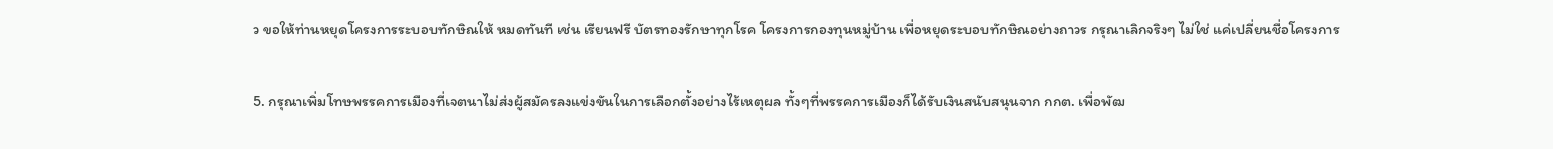ว ขอให้ท่านหยุดโครงการระบอบทักษิณให้ หมดทันที เช่น เรียนฟรี บัตรทองรักษาทุกโรค โครงการกองทุนหมู่บ้าน เพื่อหยุดระบอบทักษิณอย่างถาวร กรุณาเลิกจริงๆ ไม่ใช่ แค่เปลี่ยนชื่อโครงการ

5. กรุณาเพิ่มโทษพรรคการเมืองที่เจตนาไม่ส่งผู้สมัครลงแข่งขันในการเลือกตั้งอย่างไร้เหตุผล ทั้งๆที่พรรคการเมืองก็ได้รับเงินสนับสนุนจาก กกต. เพื่อพัฒ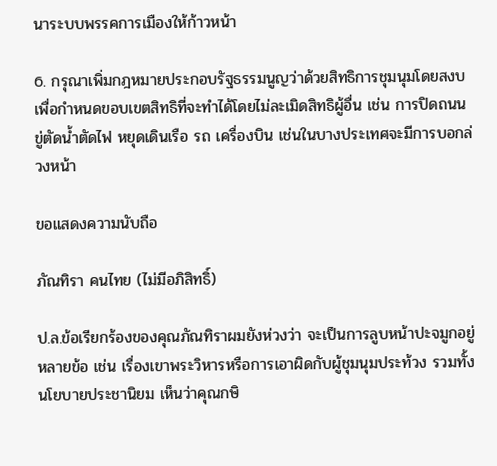นาระบบพรรคการเมืองให้ก้าวหน้า

6. กรุณาเพิ่มกฎหมายประกอบรัฐธรรมนูญว่าด้วยสิทธิการชุมนุมโดยสงบ เพื่อกำหนดขอบเขตสิทธิที่จะทำได้โดยไม่ละเมิดสิทธิผู้อื่น เช่น การปิดถนน ขู่ตัดน้ำตัดไฟ หยุดเดินเรือ รถ เครื่องบิน เช่นในบางประเทศจะมีการบอกล่วงหน้า

ขอแสดงความนับถือ

ภัณทิรา คนไทย (ไม่มีอภิสิทธิ์)

ป.ล.ข้อเรียกร้องของคุณภัณทิราผมยังห่วงว่า จะเป็นการลูบหน้าปะจมูกอยู่หลายข้อ เช่น เรื่องเขาพระวิหารหรือการเอาผิดกับผู้ชุมนุมประท้วง รวมทั้งนโยบายประชานิยม เห็นว่าคุณกษิ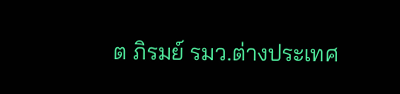ต ภิรมย์ รมว.ต่างประเทศ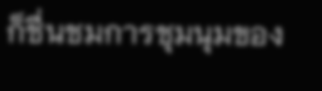ก็ชื่นชมการชุมนุมของ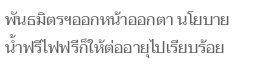พันธมิตรฯออกหน้าออกตา นโยบายน้ำฟรีไฟฟรีก็ให้ต่ออายุไปเรียบร้อย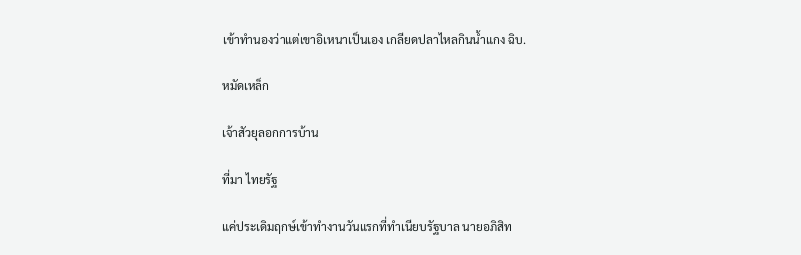เข้าทำนองว่าแต่เขาอิเหนาเป็นเอง เกลียดปลาไหลกินน้ำแกง ฉิบ.

หมัดเหล็ก

เจ้าสัวยุลอกการบ้าน

ที่มา ไทยรัฐ

แค่ประเดิมฤกษ์เข้าทำงานวันแรกที่ทำเนียบรัฐบาล นายอภิสิท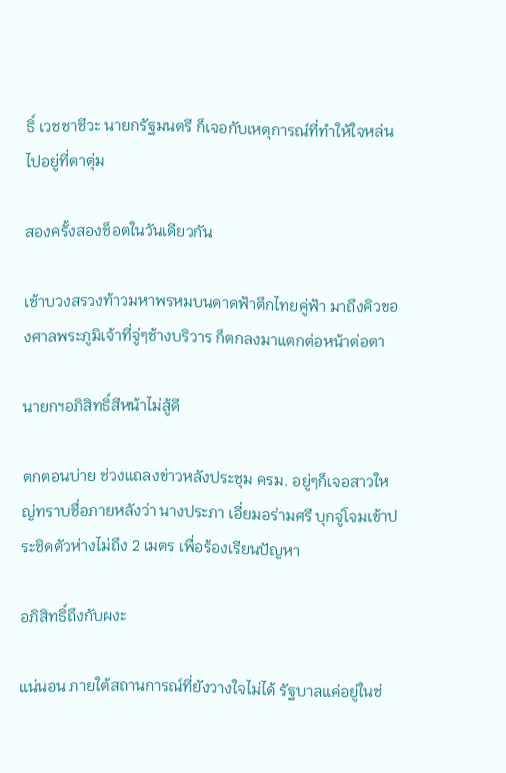ธิ์ เวชชาชีวะ นายกรัฐมนตรี ก็เจอกับเหตุการณ์ที่ทำให้ใจหล่นไปอยู่ที่ตาตุ่ม

สองครั้งสองช็อตในวันเดียวกัน

เช้าบวงสรวงท้าวมหาพรหมบนดาดฟ้าตึกไทยคู่ฟ้า มาถึงคิวของศาลพระภูมิเจ้าที่จู่ๆช้างบริวาร ก็ตกลงมาแตกต่อหน้าต่อตา

นายกฯอภิสิทธิ์สีหน้าไม่สู้ดี

ตกตอนบ่าย ช่วงแถลงข่าวหลังประชุม ครม. อยู่ๆก็เจอสาวใหญ่ทราบชื่อภายหลังว่า นางประภา เอี่ยมอร่ามศรี บุกจู่โจมเข้าประชิดตัวห่างไม่ถึง 2 เมตร เพื่อร้องเรียนปัญหา

อภิสิทธิ์ถึงกับผงะ

แน่นอน ภายใต้สถานการณ์ที่ยังวางใจไม่ได้ รัฐบาลแค่อยู่ในช่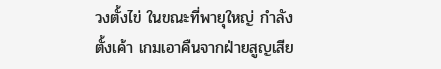วงตั้งไข่ ในขณะที่พายุใหญ่ กำลังตั้งเค้า เกมเอาคืนจากฝ่ายสูญเสีย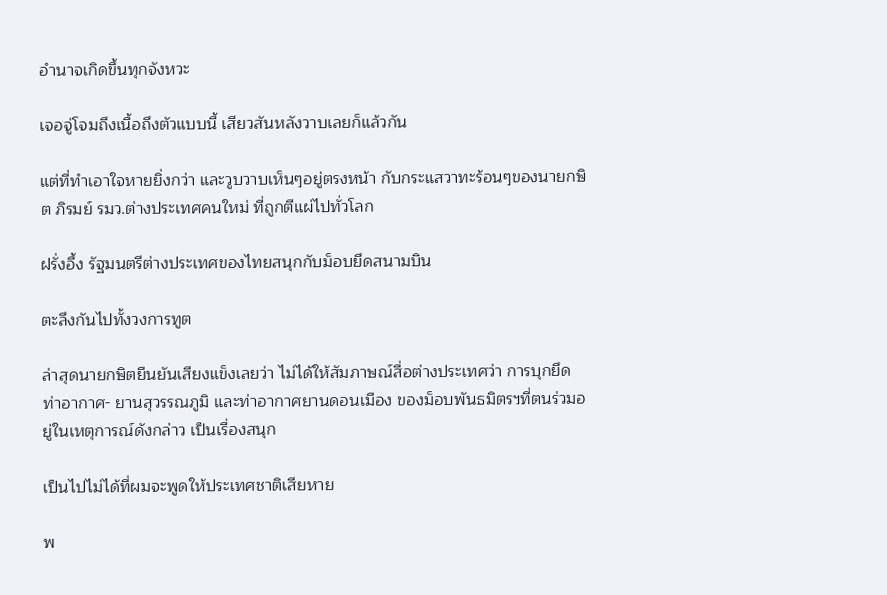อำนาจเกิดขึ้นทุกจังหวะ

เจอจู่โจมถึงเนื้อถึงตัวแบบนี้ เสียวสันหลังวาบเลยก็แล้วกัน

แต่ที่ทำเอาใจหายยิ่งกว่า และวูบวาบเห็นๆอยู่ตรงหน้า กับกระแสวาทะร้อนๆของนายกษิต ภิรมย์ รมว.ต่างประเทศคนใหม่ ที่ถูกตีแผ่ไปทั่วโลก

ฝรั่งอึ้ง รัฐมนตรีต่างประเทศของไทยสนุกกับม็อบยึดสนามบิน

ตะลึงกันไปทั้งวงการทูต

ล่าสุดนายกษิตยืนยันเสียงแข็งเลยว่า ไม่ได้ให้สัมภาษณ์สื่อต่างประเทศว่า การบุกยึดท่าอากาศ- ยานสุวรรณภูมิ และท่าอากาศยานดอนเมือง ของม็อบพันธมิตรฯที่ตนร่วมอยู่ในเหตุการณ์ดังกล่าว เป็นเรื่องสนุก

เป็นไปไม่ได้ที่ผมจะพูดให้ประเทศชาติเสียหาย

พ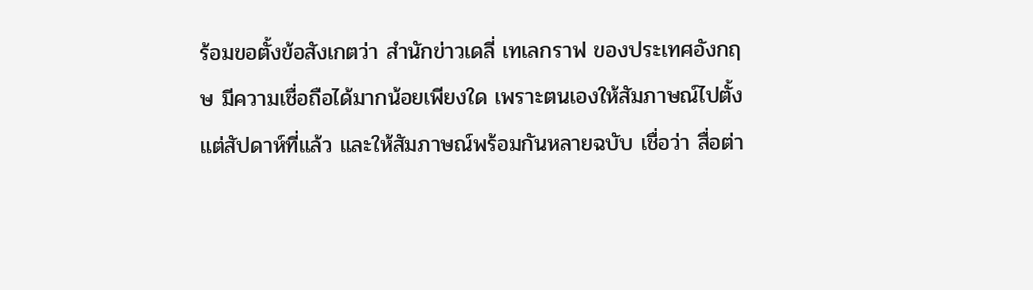ร้อมขอตั้งข้อสังเกตว่า สำนักข่าวเดลี่ เทเลกราฟ ของประเทศอังกฤษ มีความเชื่อถือได้มากน้อยเพียงใด เพราะตนเองให้สัมภาษณ์ไปตั้งแต่สัปดาห์ที่แล้ว และให้สัมภาษณ์พร้อมกันหลายฉบับ เชื่อว่า สื่อต่า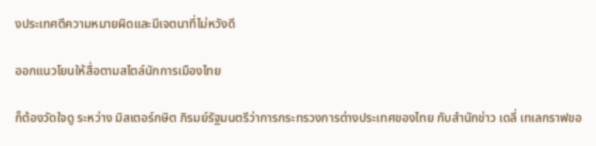งประเทศตีความหมายผิดและมีเจตนาที่ไม่หวังดี

ออกแนวโยนให้สื่อตามสไตล์นักการเมืองไทย

ก็ต้องวัดใจดู ระหว่าง มิสเตอร์กษิต ภิรมย์รัฐมนตรีว่าการกระทรวงการต่างประเทศของไทย กับสำนักข่าว เดลี่ เทเลกราฟขอ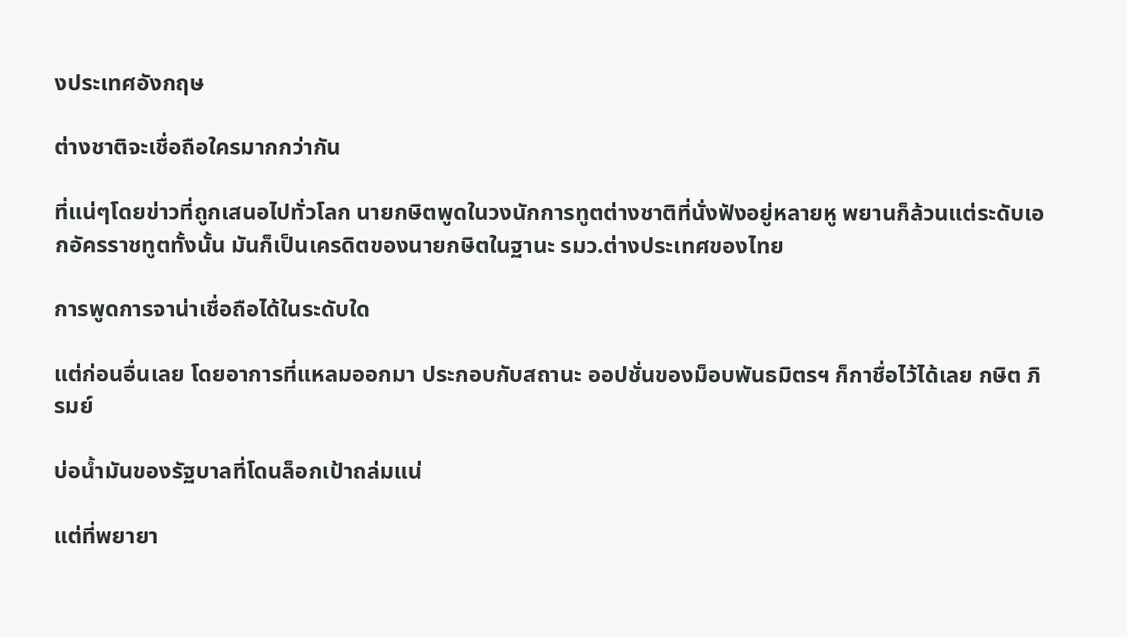งประเทศอังกฤษ

ต่างชาติจะเชื่อถือใครมากกว่ากัน

ที่แน่ๆโดยข่าวที่ถูกเสนอไปทั่วโลก นายกษิตพูดในวงนักการทูตต่างชาติที่นั่งฟังอยู่หลายหู พยานก็ล้วนแต่ระดับเอกอัครราชทูตทั้งนั้น มันก็เป็นเครดิตของนายกษิตในฐานะ รมว.ต่างประเทศของไทย

การพูดการจาน่าเชื่อถือได้ในระดับใด

แต่ก่อนอื่นเลย โดยอาการที่แหลมออกมา ประกอบกับสถานะ ออปชั่นของม็อบพันธมิตรฯ ก็กาชื่อไว้ได้เลย กษิต ภิรมย์

บ่อน้ำมันของรัฐบาลที่โดนล็อกเป้าถล่มแน่

แต่ที่พยายา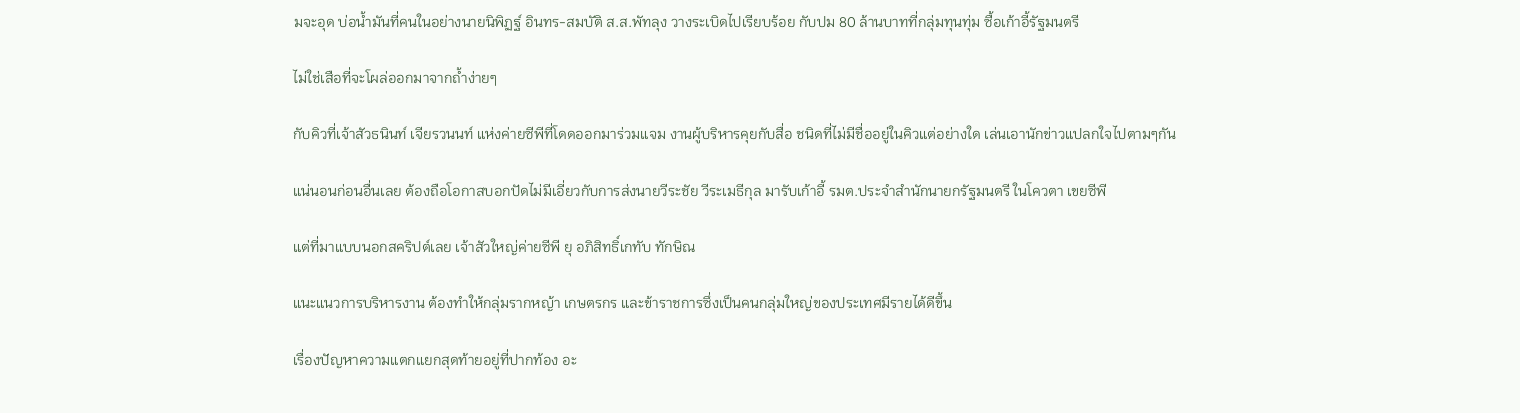มจะอุด บ่อน้ำมันที่คนในอย่างนายนิพิฏฐ์ อินทร-สมบัติ ส.ส.พัทลุง วางระเบิดไปเรียบร้อย กับปม 80 ล้านบาทที่กลุ่มทุนทุ่ม ซื้อเก้าอี้รัฐมนตรี

ไม่ใช่เสือที่จะโผล่ออกมาจากถ้ำง่ายๆ

กับคิวที่เจ้าสัวธนินท์ เจียรวนนท์ แห่งค่ายซีพีที่โดดออกมาร่วมแจม งานผู้บริหารคุยกับสื่อ ชนิดที่ไม่มีชื่ออยู่ในคิวแต่อย่างใด เล่นเอานักข่าวแปลกใจไปตามๆกัน

แน่นอนก่อนอื่นเลย ต้องถือโอกาสบอกปัดไม่มีเอี่ยวกับการส่งนายวีระชัย วีระเมธีกุล มารับเก้าอี้ รมต.ประจำสำนักนายกรัฐมนตรี ในโควตา เขยซีพี

แต่ที่มาแบบนอกสคริปต์เลย เจ้าสัวใหญ่ค่ายซีพี ยุ อภิสิทธิ์เกทับ ทักษิณ

แนะแนวการบริหารงาน ต้องทำให้กลุ่มรากหญ้า เกษตรกร และข้าราชการซึ่งเป็นคนกลุ่มใหญ่ของประเทศมีรายได้ดีขึ้น

เรื่องปัญหาความแตกแยกสุดท้ายอยู่ที่ปากท้อง อะ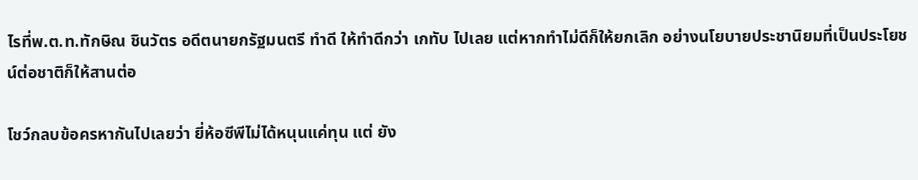ไรที่พ.ต.ท.ทักษิณ ชินวัตร อดีตนายกรัฐมนตรี ทำดี ให้ทำดีกว่า เกทับ ไปเลย แต่หากทำไม่ดีก็ให้ยกเลิก อย่างนโยบายประชานิยมที่เป็นประโยชน์ต่อชาติก็ให้สานต่อ

โชว์กลบข้อครหากันไปเลยว่า ยี่ห้อซีพีไม่ได้หนุนแค่ทุน แต่ ยัง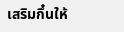เสริมกึ๋นให้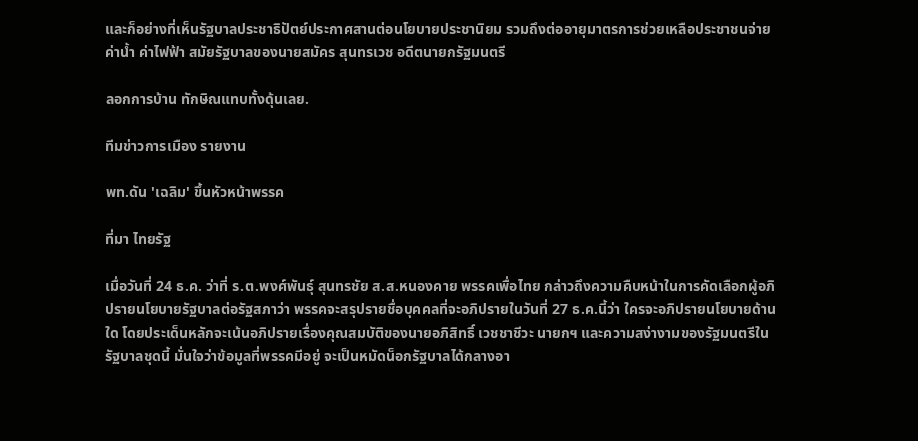และก็อย่างที่เห็นรัฐบาลประชาธิปัตย์ประกาศสานต่อนโยบายประชานิยม รวมถึงต่ออายุมาตรการช่วยเหลือประชาชนจ่ายค่าน้ำ ค่าไฟฟ้า สมัยรัฐบาลของนายสมัคร สุนทรเวช อดีตนายกรัฐมนตรี

ลอกการบ้าน ทักษิณแทบทั้งดุ้นเลย.

ทีมข่าวการเมือง รายงาน

พท.ดัน 'เฉลิม' ขึ้นหัวหน้าพรรค

ที่มา ไทยรัฐ

เมื่อวันที่ 24 ธ.ค. ว่าที่ ร.ต.พงศ์พันธุ์ สุนทรชัย ส.ส.หนองคาย พรรคเพื่อไทย กล่าวถึงความคืบหน้าในการคัดเลือกผู้อภิปรายนโยบายรัฐบาลต่อรัฐสภาว่า พรรคจะสรุปรายชื่อบุคคลที่จะอภิปรายในวันที่ 27 ธ.ค.นี้ว่า ใครจะอภิปรายนโยบายด้านใด โดยประเด็นหลักจะเน้นอภิปรายเรื่องคุณสมบัติของนายอภิสิทธิ์ เวชชาชีวะ นายกฯ และความสง่างามของรัฐมนตรีในรัฐบาลชุดนี้ มั่นใจว่าข้อมูลที่พรรคมีอยู่ จะเป็นหมัดน็อกรัฐบาลได้กลางอา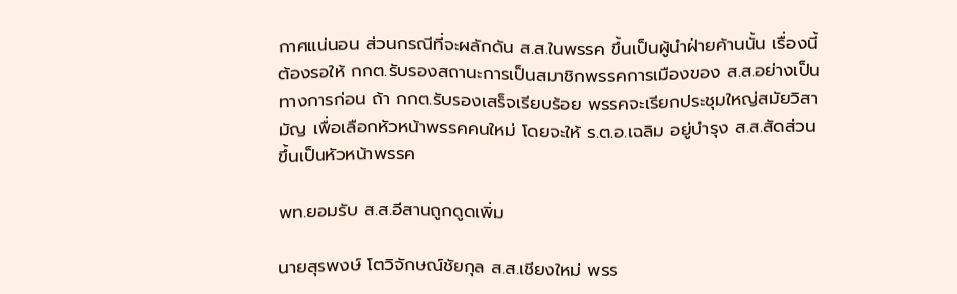กาศแน่นอน ส่วนกรณีที่จะผลักดัน ส.ส.ในพรรค ขึ้นเป็นผู้นำฝ่ายค้านนั้น เรื่องนี้ต้องรอให้ กกต.รับรองสถานะการเป็นสมาชิกพรรคการเมืองของ ส.ส.อย่างเป็นทางการก่อน ถ้า กกต.รับรองเสร็จเรียบร้อย พรรคจะเรียกประชุมใหญ่สมัยวิสามัญ เพื่อเลือกหัวหน้าพรรคคนใหม่ โดยจะให้ ร.ต.อ.เฉลิม อยู่บำรุง ส.ส.สัดส่วน ขึ้นเป็นหัวหน้าพรรค

พท.ยอมรับ ส.ส.อีสานถูกดูดเพิ่ม

นายสุรพงษ์ โตวิจักษณ์ชัยกุล ส.ส.เชียงใหม่ พรร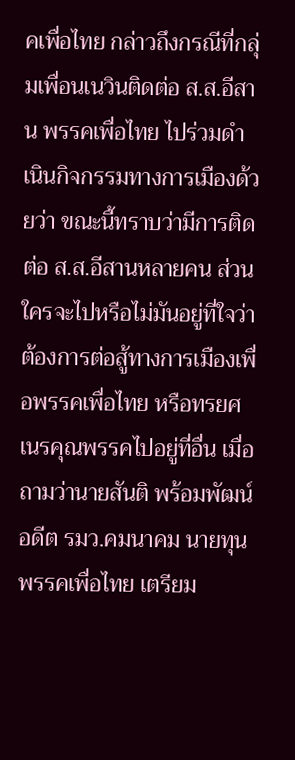คเพื่อไทย กล่าวถึงกรณีที่กลุ่มเพื่อนเนวินติดต่อ ส.ส.อีสาน พรรคเพื่อไทย ไปร่วมดำเนินกิจกรรมทางการเมืองด้วยว่า ขณะนี้ทราบว่ามีการติดต่อ ส.ส.อีสานหลายคน ส่วนใครจะไปหรือไม่มันอยู่ที่ใจว่าต้องการต่อสู้ทางการเมืองเพื่อพรรคเพื่อไทย หรือทรยศ เนรคุณพรรคไปอยู่ที่อื่น เมื่อถามว่านายสันติ พร้อมพัฒน์ อดีต รมว.คมนาคม นายทุนพรรคเพื่อไทย เตรียม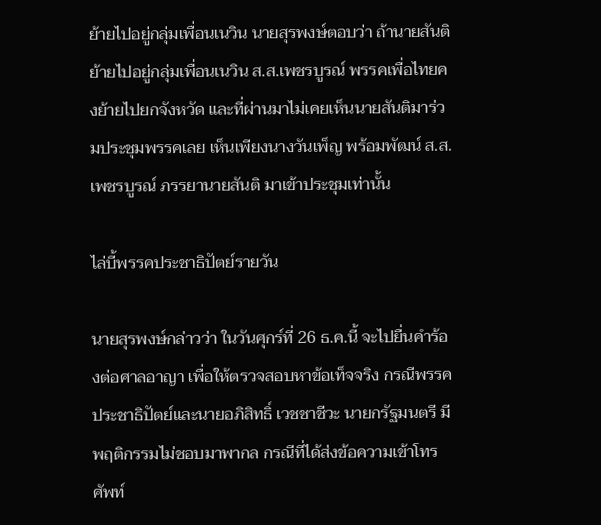ย้ายไปอยู่กลุ่มเพื่อนเนวิน นายสุรพงษ์ตอบว่า ถ้านายสันติย้ายไปอยู่กลุ่มเพื่อนเนวิน ส.ส.เพชรบูรณ์ พรรคเพื่อไทยคงย้ายไปยกจังหวัด และที่ผ่านมาไม่เคยเห็นนายสันติมาร่วมประชุมพรรคเลย เห็นเพียงนางวันเพ็ญ พร้อมพัฒน์ ส.ส.เพชรบูรณ์ ภรรยานายสันติ มาเข้าประชุมเท่านั้น

ไล่บี้พรรคประชาธิปัตย์รายวัน

นายสุรพงษ์กล่าวว่า ในวันศุกร์ที่ 26 ธ.ค.นี้ จะไปยื่นคำร้องต่อศาลอาญา เพื่อให้ตรวจสอบหาข้อเท็จจริง กรณีพรรคประชาธิปัตย์และนายอภิสิทธิ์ เวชชาชีวะ นายกรัฐมนตรี มีพฤติกรรมไม่ชอบมาพากล กรณีที่ได้ส่งข้อความเข้าโทรศัพท์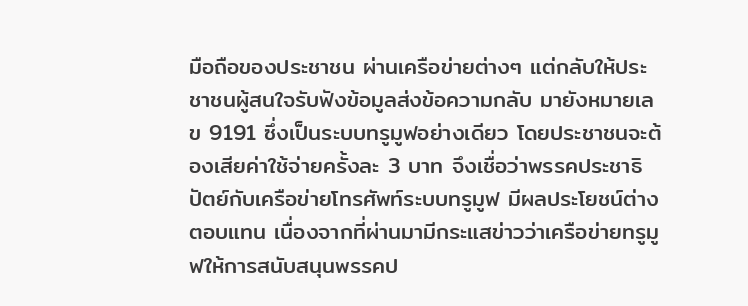มือถือของประชาชน ผ่านเครือข่ายต่างๆ แต่กลับให้ประชาชนผู้สนใจรับฟังข้อมูลส่งข้อความกลับ มายังหมายเลข 9191 ซึ่งเป็นระบบทรูมูฟอย่างเดียว โดยประชาชนจะต้องเสียค่าใช้จ่ายครั้งละ 3 บาท จึงเชื่อว่าพรรคประชาธิปัตย์กับเครือข่ายโทรศัพท์ระบบทรูมูฟ มีผลประโยชน์ต่างตอบแทน เนื่องจากที่ผ่านมามีกระแสข่าวว่าเครือข่ายทรูมูฟให้การสนับสนุนพรรคป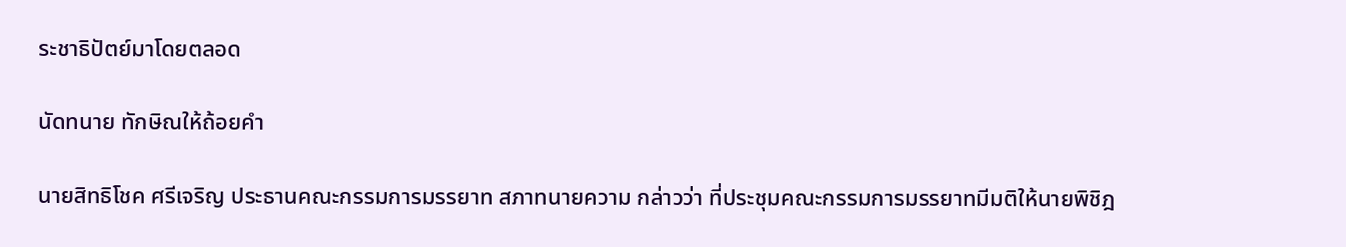ระชาธิปัตย์มาโดยตลอด

นัดทนาย ทักษิณให้ถ้อยคำ

นายสิทธิโชค ศรีเจริญ ประธานคณะกรรมการมรรยาท สภาทนายความ กล่าวว่า ที่ประชุมคณะกรรมการมรรยาทมีมติให้นายพิชิฎ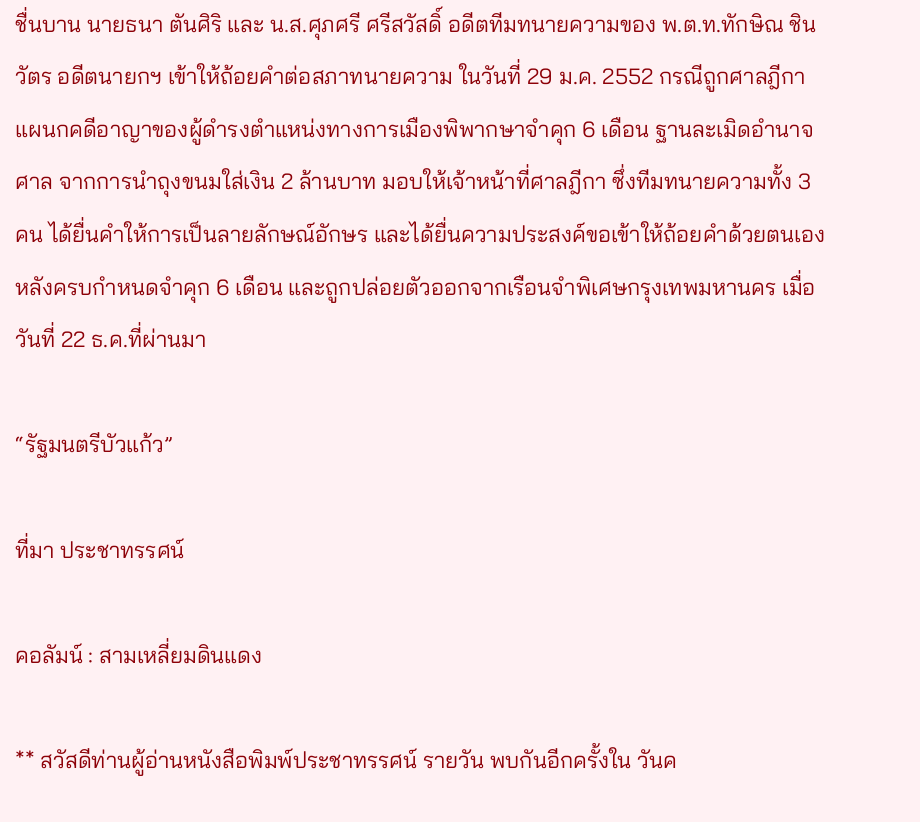ชื่นบาน นายธนา ตันศิริ และ น.ส.ศุภศรี ศรีสวัสดิ์ อดีตทีมทนายความของ พ.ต.ท.ทักษิณ ชินวัตร อดีตนายกฯ เข้าให้ถ้อยคำต่อสภาทนายความ ในวันที่ 29 ม.ค. 2552 กรณีถูกศาลฎีกาแผนกคดีอาญาของผู้ดำรงตำแหน่งทางการเมืองพิพากษาจำคุก 6 เดือน ฐานละเมิดอำนาจศาล จากการนำถุงขนมใส่เงิน 2 ล้านบาท มอบให้เจ้าหน้าที่ศาลฎีกา ซึ่งทีมทนายความทั้ง 3 คน ได้ยื่นคำให้การเป็นลายลักษณ์อักษร และได้ยื่นความประสงค์ขอเข้าให้ถ้อยคำด้วยตนเอง หลังครบกำหนดจำคุก 6 เดือน และถูกปล่อยตัวออกจากเรือนจำพิเศษกรุงเทพมหานคร เมื่อวันที่ 22 ธ.ค.ที่ผ่านมา

“รัฐมนตรีบัวแก้ว”

ที่มา ประชาทรรศน์

คอลัมน์ : สามเหลี่ยมดินแดง

** สวัสดีท่านผู้อ่านหนังสือพิมพ์ประชาทรรศน์ รายวัน พบกันอีกครั้งใน วันค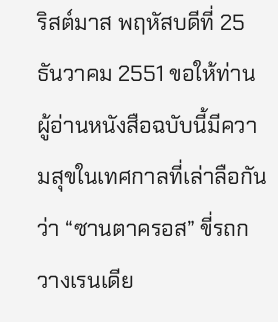ริสต์มาส พฤหัสบดีที่ 25 ธันวาคม 2551 ขอให้ท่านผู้อ่านหนังสือฉบับนี้มีความสุขในเทศกาลที่เล่าลือกันว่า “ซานตาครอส” ขี่รถกวางเรนเดีย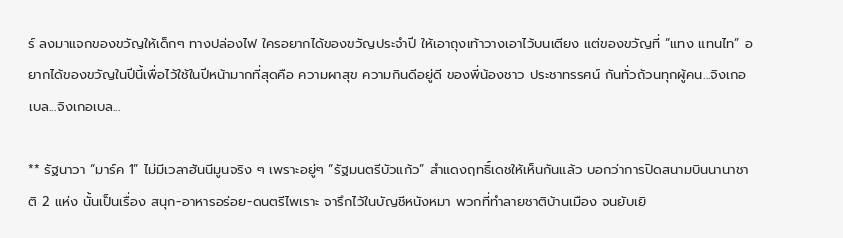ร์ ลงมาแจกของขวัญให้เด็กๆ ทางปล่องไฟ ใครอยากได้ของขวัญประจำปี ให้เอาถุงเท้าวางเอาไว้บนเตียง แต่ของขวัญที่ “แทง แทนไท” อยากได้ของขวัญในปีนี้เพื่อไว้ใช้ในปีหน้ามากที่สุดคือ ความผาสุข ความกินดีอยู่ดี ของพี่น้องชาว ประชาทรรศน์ กันทั่วถ้วนทุกผู้คน...จิงเกอเบล...จิงเกอเบล...

** รัฐนาวา “มาร์ค 1” ไม่มีเวลาฮันนีมูนจริง ๆ เพราะอยู่ๆ “รัฐมนตรีบัวแก้ว” สำแดงฤทธิ์เดชให้เห็นกันแล้ว บอกว่าการปิดสนามบินนานาชาติ 2 แห่ง นั้นเป็นเรื่อง สนุก-อาหารอร่อย-ดนตรีไพเราะ จารึกไว้ในบัญชีหนังหมา พวกที่ทำลายชาติบ้านเมือง จนยับเยิ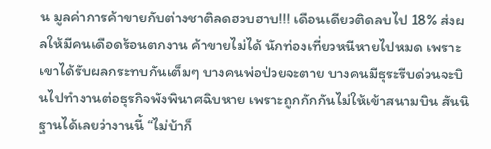น มูลค่าการค้าขายกับต่างชาติลดฮวบฮาบ!!! เดือนเดียวติดลบไป 18% ส่งผลให้มีคนเดือดร้อนตกงาน ค้าขายไม่ได้ นักท่องเที่ยวหนีหายไปหมด เพราะเขาได้รับผลกระทบกันเต็มๆ บางคนพ่อป่วยจะตาย บางคนมีธุระรีบด่วนจะบินไปทำงานต่อธุรกิจพังพินาศฉิบหาย เพราะถูกกักกันไม่ให้เข้าสนามบิน สันนิฐานได้เลยว่างานนี้ “ไม่บ้าก็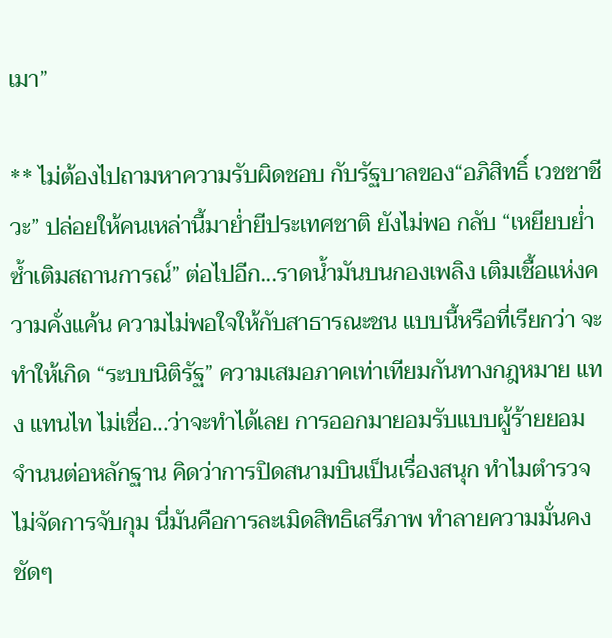เมา”

** ไม่ต้องไปถามหาความรับผิดชอบ กับรัฐบาลของ“อภิสิทธิ์ เวชชาชีวะ” ปล่อยให้คนเหล่านี้มาย่ำยีประเทศชาติ ยังไม่พอ กลับ “เหยียบย่ำซ้ำเติมสถานการณ์” ต่อไปอีก...ราดน้ำมันบนกองเพลิง เติมเชื้อแห่งความคั่งแค้น ความไม่พอใจให้กับสาธารณะชน แบบนี้หรือที่เรียกว่า จะทำให้เกิด “ระบบนิติรัฐ” ความเสมอภาคเท่าเทียมกันทางกฎหมาย แทง แทนไท ไม่เชื่อ...ว่าจะทำได้เลย การออกมายอมรับแบบผู้ร้ายยอมจำนนต่อหลักฐาน คิดว่าการปิดสนามบินเป็นเรื่องสนุก ทำไมตำรวจไม่จัดการจับกุม นี่มันคือการละเมิดสิทธิเสรีภาพ ทำลายความมั่นคง ชัดๆ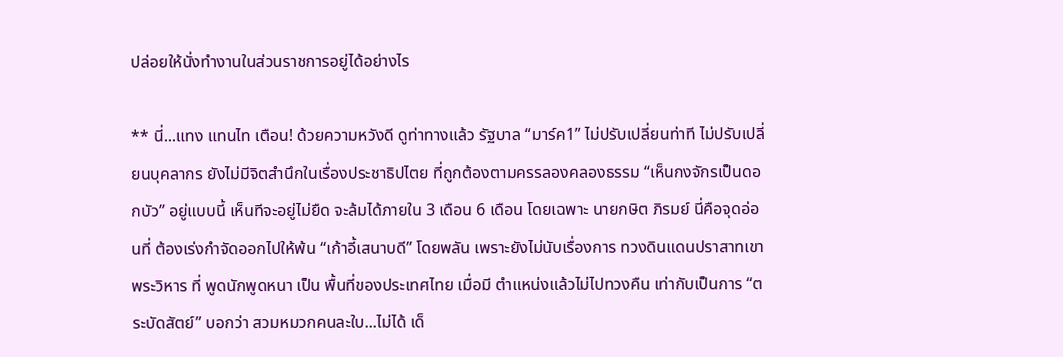ปล่อยให้นั่งทำงานในส่วนราชการอยู่ได้อย่างไร

** นี่...แทง แทนไท เตือน! ด้วยความหวังดี ดูท่าทางแล้ว รัฐบาล “มาร์ค1” ไม่ปรับเปลี่ยนท่าที ไม่ปรับเปลี่ยนบุคลากร ยังไม่มีจิตสำนึกในเรื่องประชาธิปไตย ที่ถูกต้องตามครรลองคลองธรรม “เห็นกงจักรเป็นดอกบัว” อยู่แบบนี้ เห็นทีจะอยู่ไม่ยืด จะล้มได้ภายใน 3 เดือน 6 เดือน โดยเฉพาะ นายกษิต ภิรมย์ นี่คือจุดอ่อนที่ ต้องเร่งกำจัดออกไปให้พ้น “เก้าอี้เสนาบดี” โดยพลัน เพราะยังไม่นับเรื่องการ ทวงดินแดนปราสาทเขาพระวิหาร ที่ พูดนักพูดหนา เป็น พื้นที่ของประเทศไทย เมื่อมี ตำแหน่งแล้วไม่ไปทวงคืน เท่ากับเป็นการ “ตระบัดสัตย์” บอกว่า สวมหมวกคนละใบ...ไม่ได้ เด็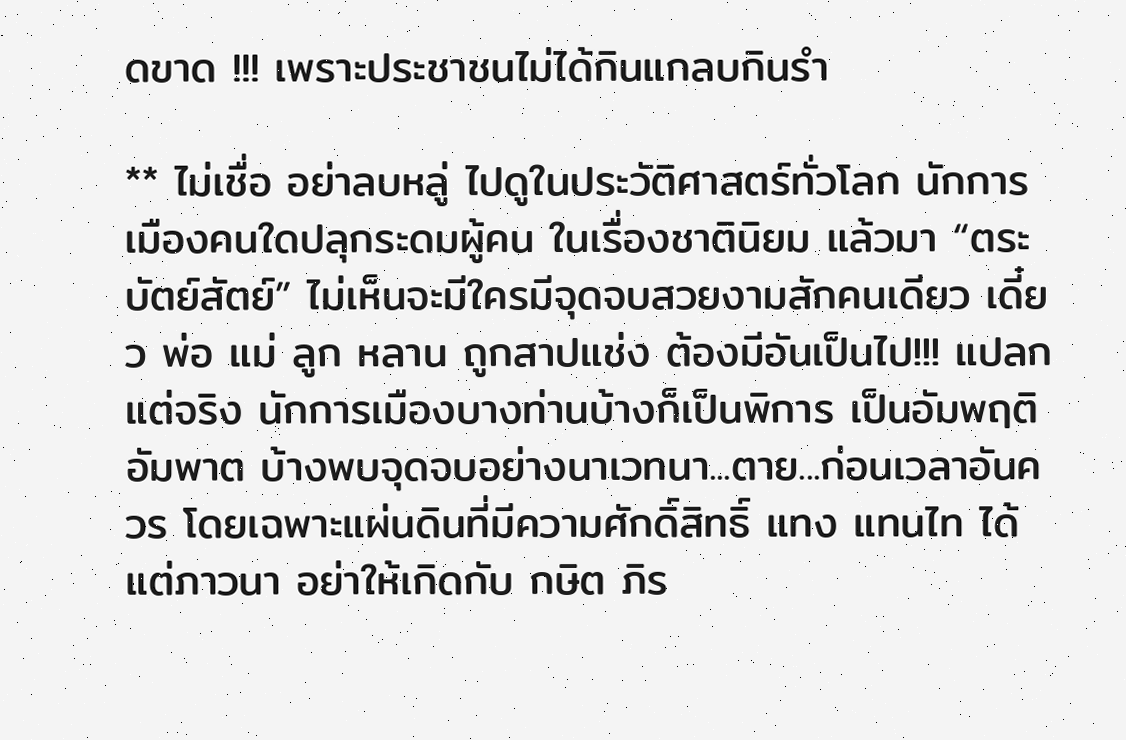ดขาด !!! เพราะประชาชนไม่ได้กินแกลบกินรำ

** ไม่เชื่อ อย่าลบหลู่ ไปดูในประวัติศาสตร์ทั่วโลก นักการเมืองคนใดปลุกระดมผู้คน ในเรื่องชาตินิยม แล้วมา “ตระบัตย์สัตย์” ไม่เห็นจะมีใครมีจุดจบสวยงามสักคนเดียว เดี๋ยว พ่อ แม่ ลูก หลาน ถูกสาปแช่ง ต้องมีอันเป็นไป!!! แปลกแต่จริง นักการเมืองบางท่านบ้างก็เป็นพิการ เป็นอัมพฤติ อัมพาต บ้างพบจุดจบอย่างนาเวทนา...ตาย...ก่อนเวลาอันควร โดยเฉพาะแผ่นดินที่มีความศักดิ์สิทธิ์ แทง แทนไท ได้แต่ภาวนา อย่าให้เกิดกับ กษิต ภิร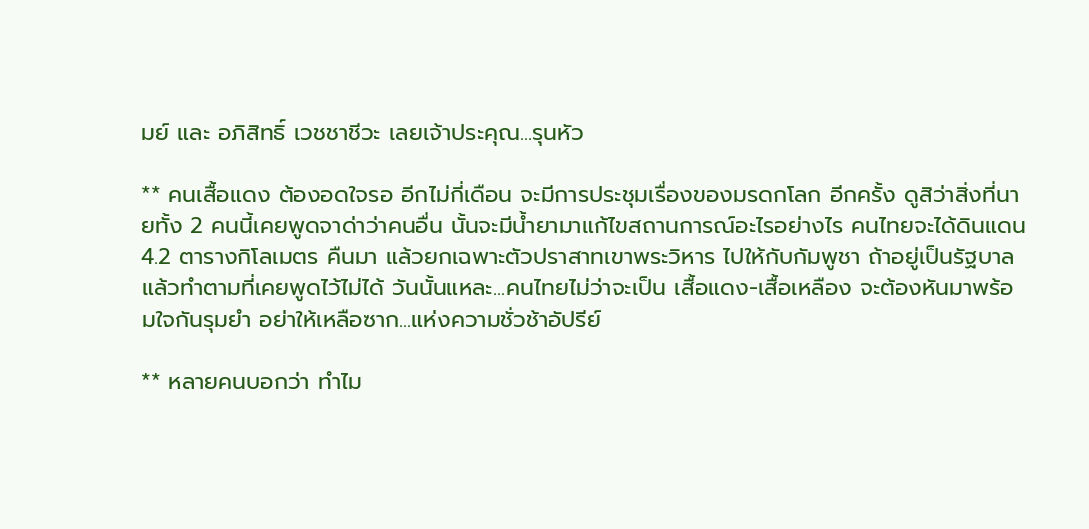มย์ และ อภิสิทธิ์ เวชชาชีวะ เลยเจ้าประคุณ...รุนหัว

** คนเสื้อแดง ต้องอดใจรอ อีกไม่กี่เดือน จะมีการประชุมเรื่องของมรดกโลก อีกครั้ง ดูสิว่าสิ่งที่นายทั้ง 2 คนนี้เคยพูดจาด่าว่าคนอื่น นั้นจะมีน้ำยามาแก้ไขสถานการณ์อะไรอย่างไร คนไทยจะได้ดินแดน 4.2 ตารางกิโลเมตร คืนมา แล้วยกเฉพาะตัวปราสาทเขาพระวิหาร ไปให้กับกัมพูชา ถ้าอยู่เป็นรัฐบาลแล้วทำตามที่เคยพูดไว้ไม่ได้ วันนั้นแหละ...คนไทยไม่ว่าจะเป็น เสื้อแดง-เสื้อเหลือง จะต้องหันมาพร้อมใจกันรุมยำ อย่าให้เหลือซาก...แห่งความชั่วช้าอัปรีย์

** หลายคนบอกว่า ทำไม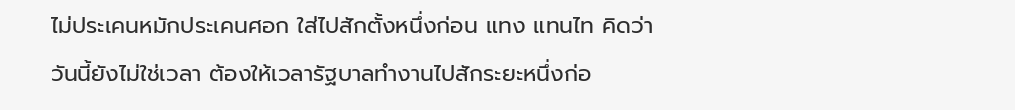ไม่ประเคนหมักประเคนศอก ใส่ไปสักตั้งหนึ่งก่อน แทง แทนไท คิดว่าวันนี้ยังไม่ใช่เวลา ต้องให้เวลารัฐบาลทำงานไปสักระยะหนึ่งก่อ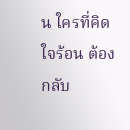น ใครที่คิดใจร้อน ต้องกลับ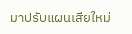มาปรับแผนเสียใหม่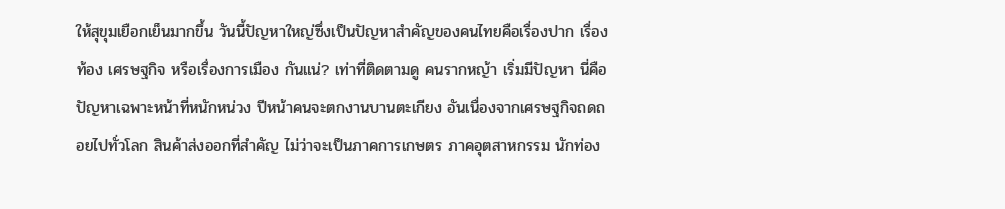ให้สุขุมเยือกเย็นมากขึ้น วันนี้ปัญหาใหญ่ซึ่งเป็นปัญหาสำคัญของคนไทยคือเรื่องปาก เรื่องท้อง เศรษฐกิจ หรือเรื่องการเมือง กันแน่? เท่าที่ติดตามดู คนรากหญ้า เริ่มมีปัญหา นี่คือปัญหาเฉพาะหน้าที่หนักหน่วง ปีหน้าคนจะตกงานบานตะเกียง อันเนื่องจากเศรษฐกิจถดถอยไปทั่วโลก สินค้าส่งออกที่สำคัญ ไม่ว่าจะเป็นภาคการเกษตร ภาคอุตสาหกรรม นักท่อง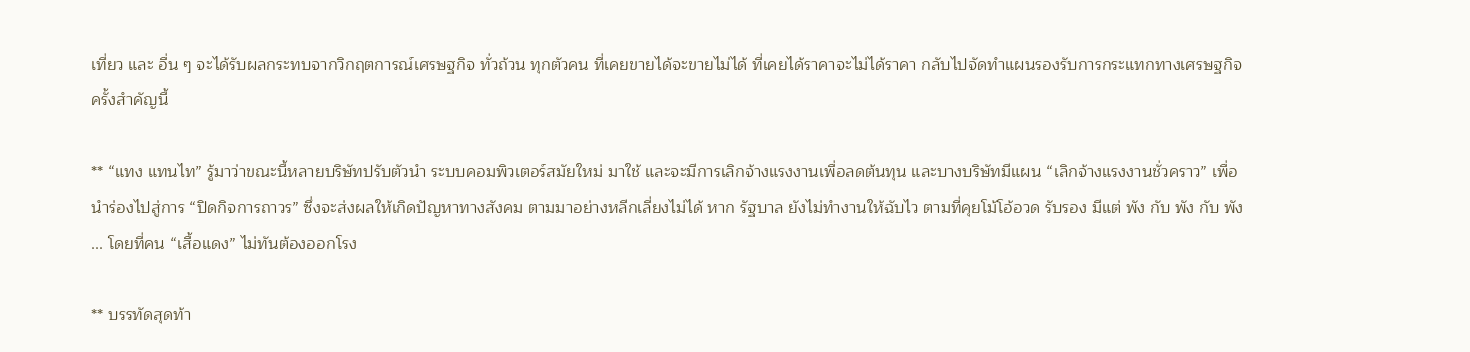เที่ยว และ อื่น ๆ จะได้รับผลกระทบจากวิกฤตการณ์เศรษฐกิจ ทั่วถ้วน ทุกตัวคน ที่เคยขายได้จะขายไม่ได้ ที่เคยได้ราคาจะไม่ได้ราคา กลับไปจัดทำแผนรองรับการกระแทกทางเศรษฐกิจครั้งสำคัญนี้

** “แทง แทนไท” รู้มาว่าขณะนี้หลายบริษัทปรับตัวนำ ระบบคอมพิวเตอร์สมัยใหม่ มาใช้ และจะมีการเลิกจ้างแรงงานเพื่อลดต้นทุน และบางบริษัทมีแผน “เลิกจ้างแรงงานชั่วคราว” เพื่อนำร่องไปสู่การ “ปิดกิจการถาวร” ซึ่งจะส่งผลให้เกิดปัญหาทางสังคม ตามมาอย่างหลีกเลี่ยงไม่ได้ หาก รัฐบาล ยังไม่ทำงานให้ฉับไว ตามที่คุยโม้โอ้อวด รับรอง มีแต่ พัง กับ พัง กับ พัง ... โดยที่คน “เสื้อแดง” ไม่ทันต้องออกโรง

** บรรทัดสุดท้า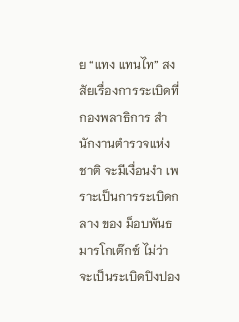ย “แทง แทนไท” สงสัยเรื่องการระเบิดที่ กองพลาธิการ สำนักงานตำรวจแห่งชาติ จะมีเงื่อนงำ เพราะเป็นการระเบิดกลาง ของ ม็อบพันธมารโกเต๊กซ์ ไม่ว่าจะเป็นระเบิดปิงปอง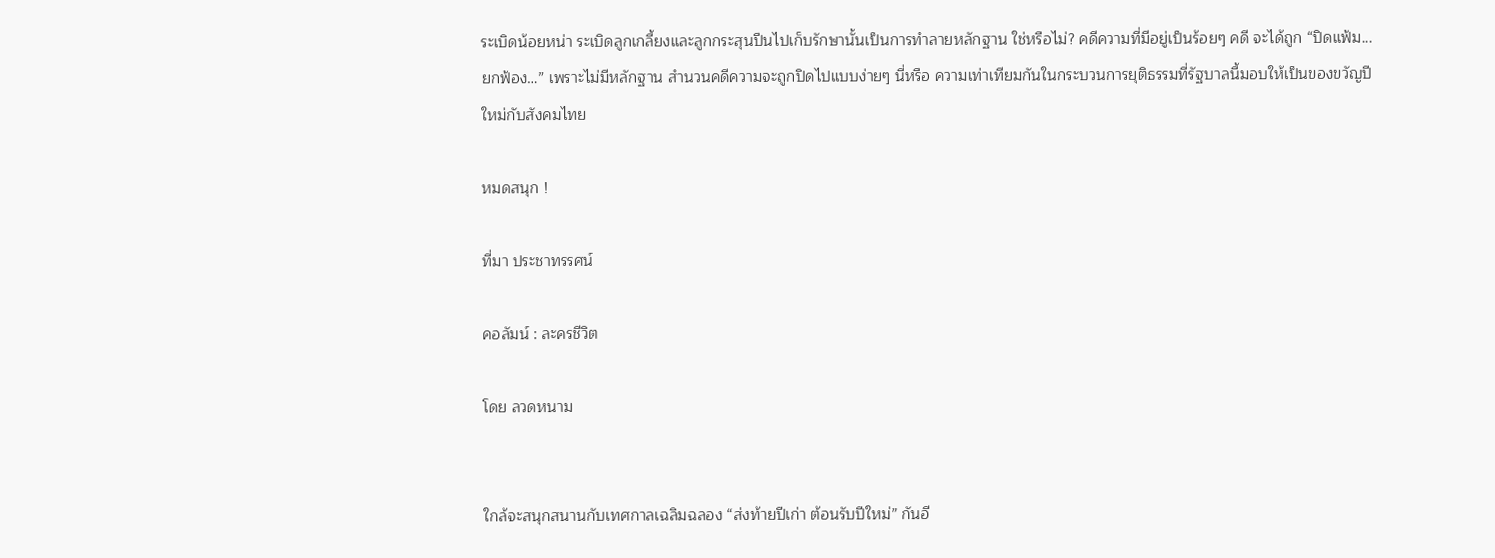ระเบิดน้อยหน่า ระเบิดลูกเกลี้ยงและลูกกระสุนปืนไปเก็บรักษานั้นเป็นการทำลายหลักฐาน ใช่หรือไม่? คดีความที่มีอยู่เป็นร้อยๆ คดี จะได้ถูก “ปิดแฟ้ม... ยกฟ้อง…” เพราะไม่มีหลักฐาน สำนวนคดีความจะถูกปิดไปแบบง่ายๆ นี่หรือ ความเท่าเทียมกันในกระบวนการยุติธรรมที่รัฐบาลนี้มอบให้เป็นของขวัญปีใหม่กับสังคมไทย

หมดสนุก !

ที่มา ประชาทรรศน์

คอลัมน์ : ละครชีวิต

โดย ลวดหนาม


ใกล้จะสนุกสนานกับเทศกาลเฉลิมฉลอง “ส่งท้ายปีเก่า ต้อนรับปีใหม่” กันอี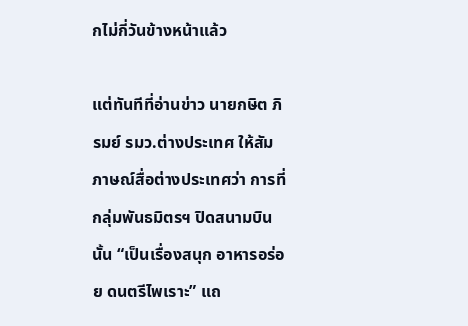กไม่กี่วันข้างหน้าแล้ว

แต่ทันทีที่อ่านข่าว นายกษิต ภิรมย์ รมว.ต่างประเทศ ให้สัมภาษณ์สื่อต่างประเทศว่า การที่กลุ่มพันธมิตรฯ ปิดสนามบินนั้น “เป็นเรื่องสนุก อาหารอร่อย ดนตรีไพเราะ” แถ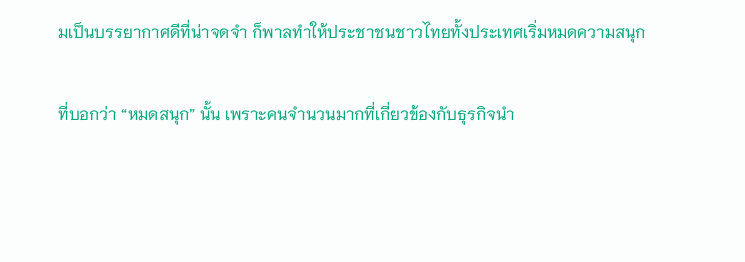มเป็นบรรยากาศดีที่น่าจดจำ ก็พาลทำให้ประชาชนชาวไทยทั้งประเทศเริ่มหมดความสนุก

ที่บอกว่า “หมดสนุก” นั้น เพราะคนจำนวนมากที่เกี่ยวข้องกับธุรกิจนำ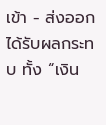เข้า - ส่งออก ได้รับผลกระทบ ทั้ง “เงิน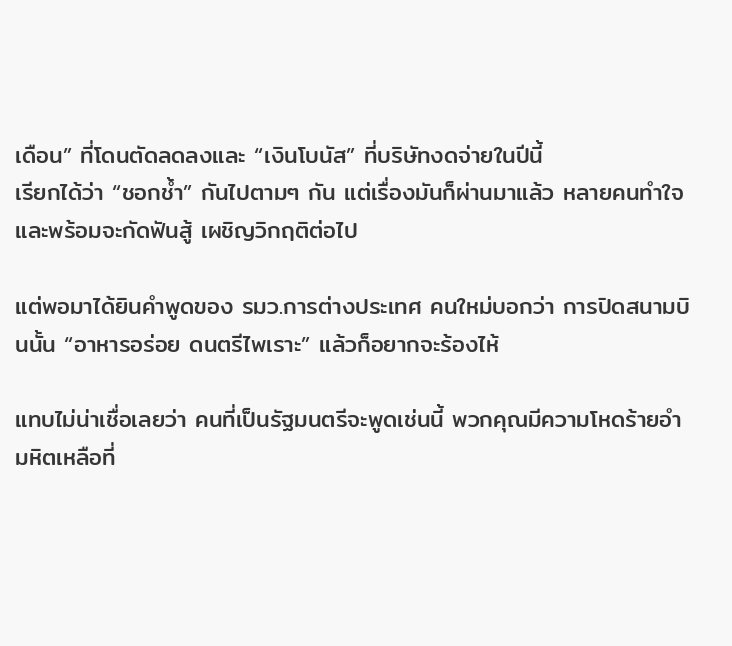เดือน” ที่โดนตัดลดลงและ “เงินโบนัส” ที่บริษัทงดจ่ายในปีนี้
เรียกได้ว่า “ชอกช้ำ” กันไปตามๆ กัน แต่เรื่องมันก็ผ่านมาแล้ว หลายคนทำใจและพร้อมจะกัดฟันสู้ เผชิญวิกฤติต่อไป

แต่พอมาได้ยินคำพูดของ รมว.การต่างประเทศ คนใหม่บอกว่า การปิดสนามบินนั้น “อาหารอร่อย ดนตรีไพเราะ” แล้วก็อยากจะร้องไห้

แทบไม่น่าเชื่อเลยว่า คนที่เป็นรัฐมนตรีจะพูดเช่นนี้ พวกคุณมีความโหดร้ายอำมหิตเหลือที่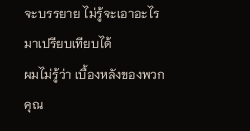จะบรรยาย ไม่รู้จะเอาอะไรมาเปรียบเทียบได้
ผมไม่รู้ว่า เบื้องหลังของพวกคุณ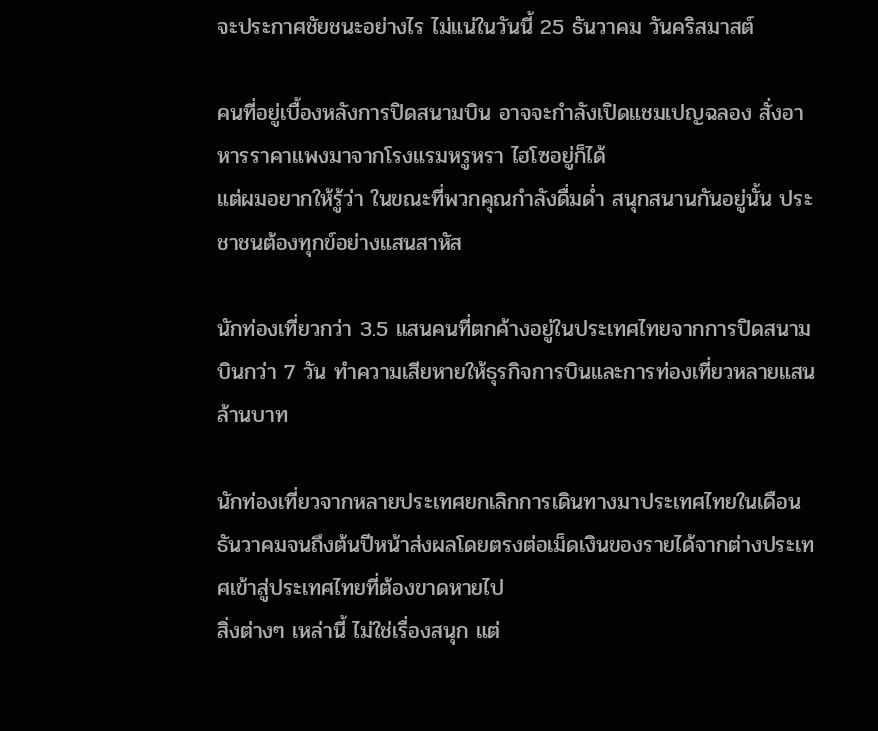จะประกาศชัยชนะอย่างไร ไม่แน่ในวันนี้ 25 ธันวาคม วันคริสมาสต์

คนที่อยู่เบื้องหลังการปิดสนามบิน อาจจะกำลังเปิดแชมเปญฉลอง สั่งอาหารราคาแพงมาจากโรงแรมหรูหรา ไฮโซอยู่ก็ได้
แต่ผมอยากให้รู้ว่า ในขณะที่พวกคุณกำลังดื่มด่ำ สนุกสนานกันอยู่นั้น ประชาชนต้องทุกข์อย่างแสนสาหัส

นักท่องเที่ยวกว่า 3.5 แสนคนที่ตกค้างอยู่ในประเทศไทยจากการปิดสนามบินกว่า 7 วัน ทำความเสียหายให้ธุรกิจการบินและการท่องเที่ยวหลายแสนล้านบาท

นักท่องเที่ยวจากหลายประเทศยกเลิกการเดินทางมาประเทศไทยในเดือนธันวาคมจนถึงต้นปีหน้าส่งผลโดยตรงต่อเม็ดเงินของรายได้จากต่างประเทศเข้าสู่ประเทศไทยที่ต้องขาดหายไป
สิ่งต่างๆ เหล่านี้ ไม่ใช่เรื่องสนุก แต่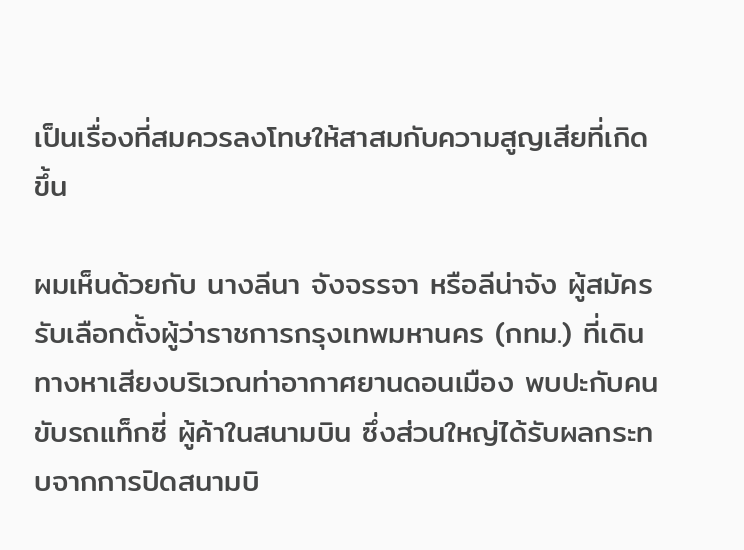เป็นเรื่องที่สมควรลงโทษให้สาสมกับความสูญเสียที่เกิดขึ้น

ผมเห็นด้วยกับ นางลีนา จังจรรจา หรือลีน่าจัง ผู้สมัครรับเลือกตั้งผู้ว่าราชการกรุงเทพมหานคร (กทม.) ที่เดินทางหาเสียงบริเวณท่าอากาศยานดอนเมือง พบปะกับคนขับรถแท็กซี่ ผู้ค้าในสนามบิน ซึ่งส่วนใหญ่ได้รับผลกระทบจากการปิดสนามบิ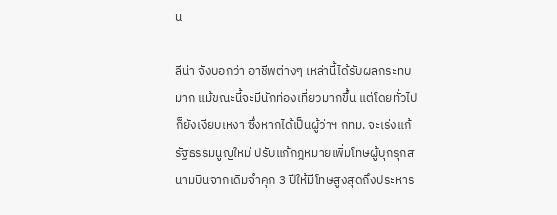น

ลีน่า จังบอกว่า อาชีพต่างๆ เหล่านี้ได้รับผลกระทบมาก แม้ขณะนี้จะมีนักท่องเที่ยวมากขึ้น แต่โดยทั่วไปก็ยังเงียบเหงา ซึ่งหากได้เป็นผู้ว่าฯ กทม. จะเร่งแก้รัฐธรรมนูญใหม่ ปรับแก้กฎหมายเพิ่มโทษผู้บุกรุกสนามบินจากเดิมจำคุก 3 ปีให้มีโทษสูงสุดถึงประหาร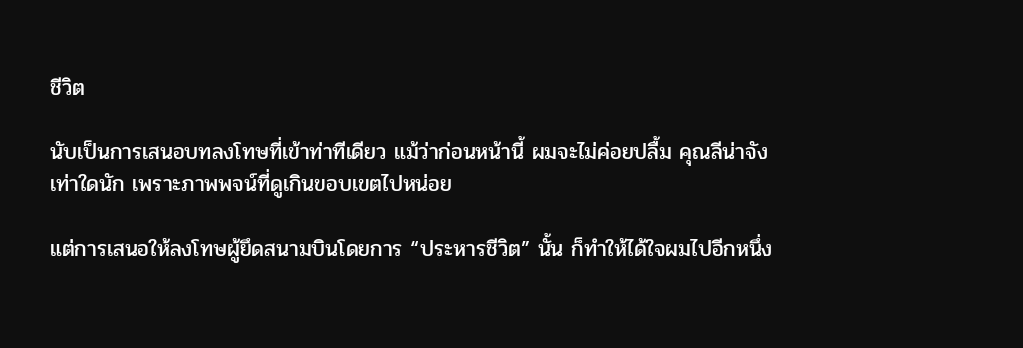ชีวิต

นับเป็นการเสนอบทลงโทษที่เข้าท่าทีเดียว แม้ว่าก่อนหน้านี้ ผมจะไม่ค่อยปลื้ม คุณลีน่าจังเท่าใดนัก เพราะภาพพจน์ที่ดูเกินขอบเขตไปหน่อย

แต่การเสนอให้ลงโทษผู้ยึดสนามบินโดยการ “ประหารชีวิต” นั้น ก็ทำให้ได้ใจผมไปอีกหนึ่ง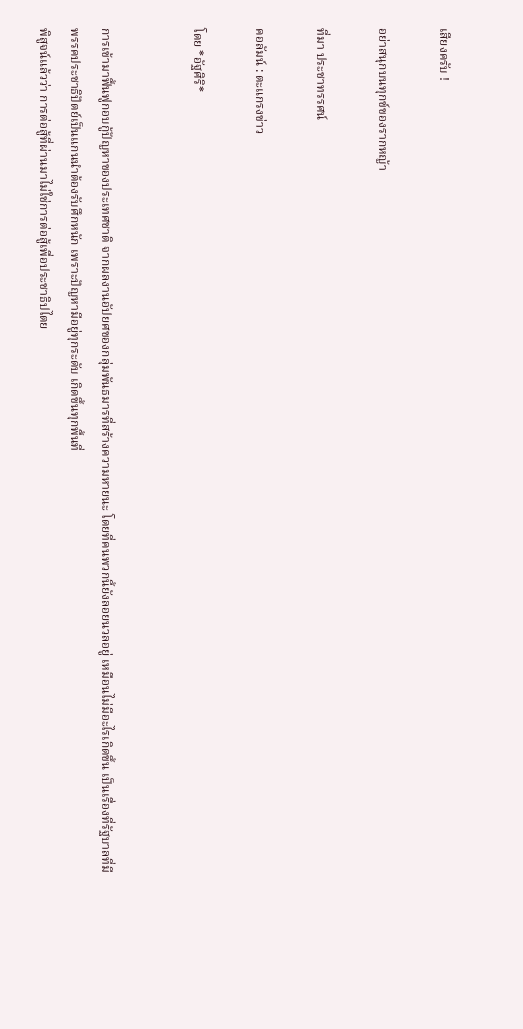เสียงครับ !

อย่าสนุกบนทุกข์ของรากหญ้า

ที่มา ประชาทรรศน์

คอลัมน์ : ตะแกรงข่าว

โดย *อัฐศิริ*


การเข้ามาฟื้นฟูกอบกู้ปัญหาของประเทศชาติ จากผลงานอัปยศของกลุ่มพันธมารที่สร้างความหายนะ โดยที่คนพวกนี้ยังลอยนวลอยู่ เหมือนไม่มีอะไรเกิดขึ้น เป็นเรื่องที่รัฐบาลที่มีพรรคประชาธิปัตย์เป็นแกนนำต้องรับศึกหนัก เพราะปัญหามีอยู่ทุกระดับ เกิดขึ้นทุกพื้นที่
พิสูจน์แล้วว่า การต่อสู้ที่ผ่านมาไม่ใช่การต่อสู้เพื่อประชาธิปไตย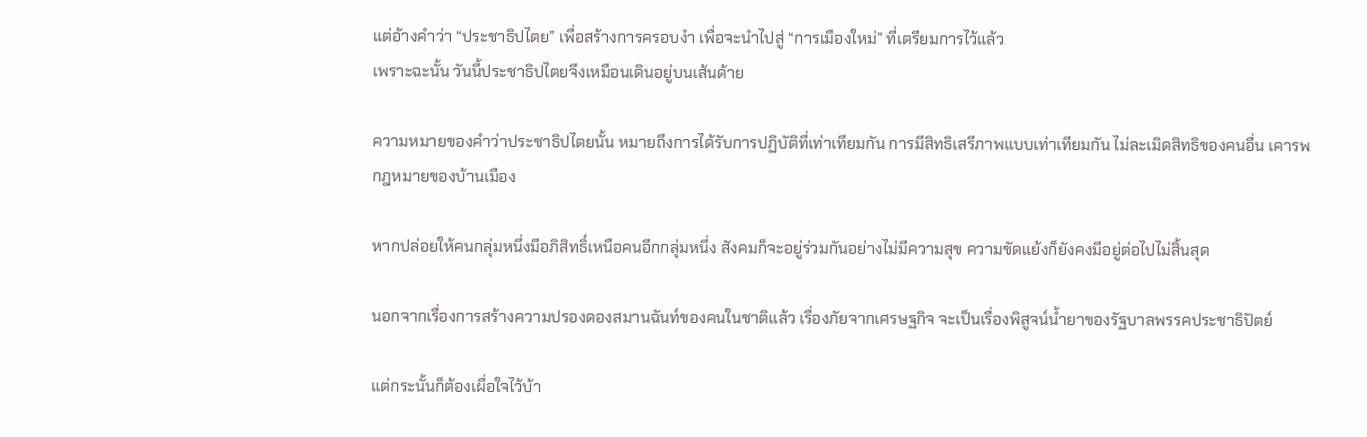แต่อ้างคำว่า “ประชาธิปไตย” เพื่อสร้างการครอบงำ เพื่อจะนำไปสู่ “การเมืองใหม่” ที่เตรียมการไว้แล้ว
เพราะฉะนั้น วันนี้ประชาธิปไตยจึงเหมือนเดินอยู่บนเส้นด้าย

ความหมายของคำว่าประชาธิปไตยนั้น หมายถึงการได้รับการปฏิบัติที่เท่าเทียมกัน การมีสิทธิเสรีภาพแบบเท่าเทียมกัน ไม่ละเมิดสิทธิของคนอื่น เคารพกฎหมายของบ้านเมือง

หากปล่อยให้คนกลุ่มหนึ่งมีอภิสิทธิ์เหนือคนอีกกลุ่มหนึ่ง สังคมก็จะอยู่ร่วมกันอย่างไม่มีความสุข ความขัดแย้งก็ยังคงมีอยู่ต่อไปไม่สิ้นสุด

นอกจากเรื่องการสร้างความปรองดองสมานฉันท์ของคนในชาติแล้ว เรื่องภัยจากเศรษฐกิจ จะเป็นเรื่องพิสูจน์น้ำยาของรัฐบาลพรรคประชาธิปัตย์

แต่กระนั้นก็ต้องเผื่อใจไว้บ้า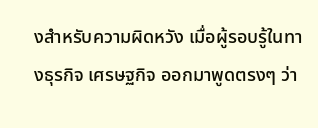งสำหรับความผิดหวัง เมื่อผู้รอบรู้ในทางธุรกิจ เศรษฐกิจ ออกมาพูดตรงๆ ว่า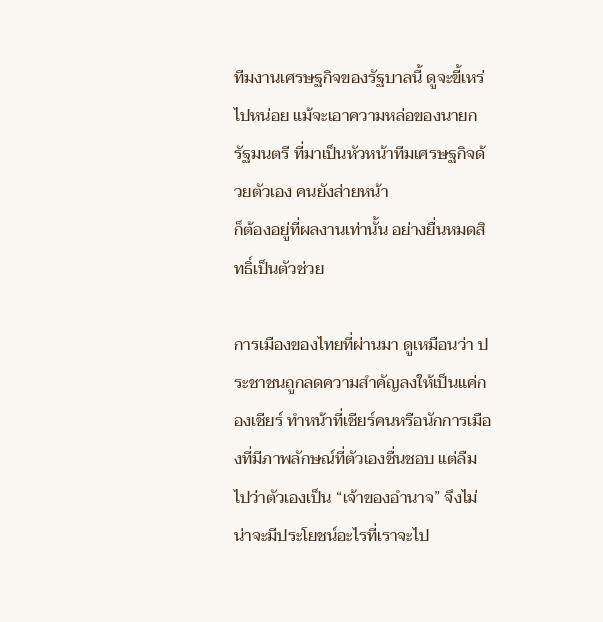ทีมงานเศรษฐกิจของรัฐบาลนี้ ดูจะขี้เหร่ไปหน่อย แม้จะเอาความหล่อของนายกรัฐมนตรี ที่มาเป็นหัวหน้าทีมเศรษฐกิจด้วยตัวเอง คนยังส่ายหน้า
ก็ต้องอยู่ที่ผลงานเท่านั้น อย่างยื่นหมดสิทธิ์เป็นตัวช่วย

การเมืองของไทยที่ผ่านมา ดูเหมือนว่า ประชาชนถูกลดความสำคัญลงให้เป็นแค่กองเชียร์ ทำหน้าที่เชียร์คนหรือนักการเมืองที่มีภาพลักษณ์ที่ตัวเองชื่นชอบ แต่ลืมไปว่าตัวเองเป็น “เจ้าของอำนาจ” จึงไม่น่าจะมีประโยชน์อะไรที่เราจะไป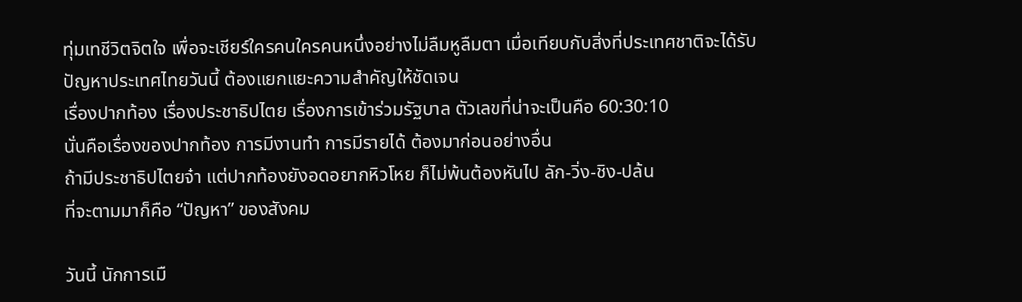ทุ่มเทชีวิตจิตใจ เพื่อจะเชียร์ใครคนใครคนหนึ่งอย่างไม่ลืมหูลืมตา เมื่อเทียบกับสิ่งที่ประเทศชาติจะได้รับ
ปัญหาประเทศไทยวันนี้ ต้องแยกแยะความสำคัญให้ชัดเจน
เรื่องปากท้อง เรื่องประชาธิปไตย เรื่องการเข้าร่วมรัฐบาล ตัวเลขที่น่าจะเป็นคือ 60:30:10
นั่นคือเรื่องของปากท้อง การมีงานทำ การมีรายได้ ต้องมาก่อนอย่างอื่น
ถ้ามีประชาธิปไตยจ๋า แต่ปากท้องยังอดอยากหิวโหย ก็ไม่พ้นต้องหันไป ลัก-วิ่ง-ชิง-ปล้น
ที่จะตามมาก็คือ “ปัญหา” ของสังคม

วันนี้ นักการเมื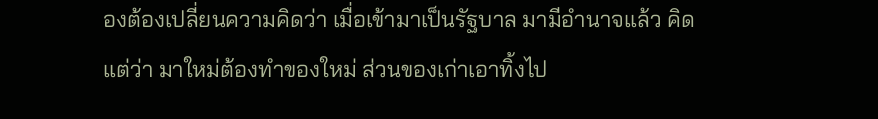องต้องเปลี่ยนความคิดว่า เมื่อเข้ามาเป็นรัฐบาล มามีอำนาจแล้ว คิดแต่ว่า มาใหม่ต้องทำของใหม่ ส่วนของเก่าเอาทิ้งไป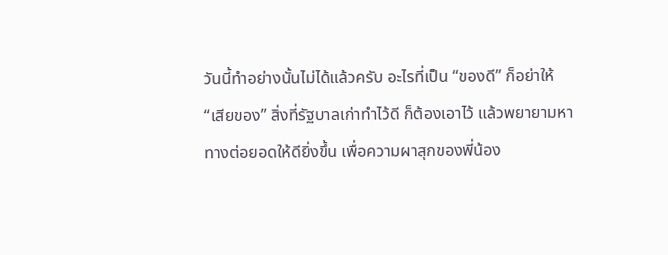วันนี้ทำอย่างนั้นไม่ได้แล้วครับ อะไรที่เป็น “ของดี” ก็อย่าให้ “เสียของ” สิ่งที่รัฐบาลเก่าทำไว้ดี ก็ต้องเอาไว้ แล้วพยายามหาทางต่อยอดให้ดียิ่งขึ้น เพื่อความผาสุกของพี่น้อง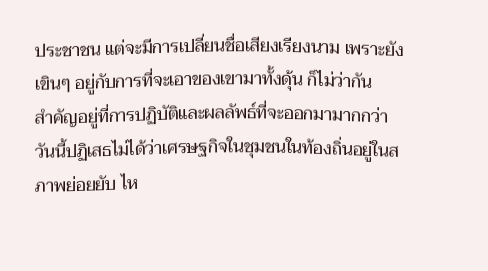ประชาชน แต่จะมีการเปลี่ยนชื่อเสียงเรียงนาม เพราะยังเขินๆ อยู่กับการที่จะเอาของเขามาทั้งดุ้น ก็ไม่ว่ากัน
สำคัญอยู่ที่การปฏิบัติและผลลัพธ์ที่จะออกมามากกว่า
วันนี้ปฏิเสธไม่ได้ว่าเศรษฐกิจในชุมชนในท้องถิ่นอยู่ในสภาพย่อยยับ ไห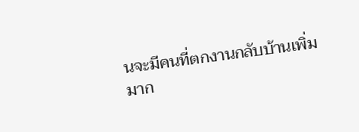นจะมีคนที่ตกงานกลับบ้านเพิ่มมาก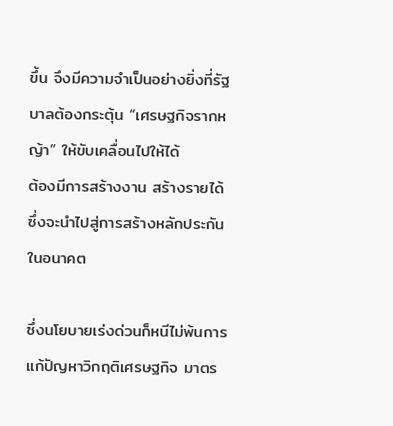ขึ้น จึงมีความจำเป็นอย่างยิ่งที่รัฐบาลต้องกระตุ้น “เศรษฐกิจรากหญ้า” ให้ขับเคลื่อนไปให้ได้
ต้องมีการสร้างงาน สร้างรายได้ ซึ่งจะนำไปสู่การสร้างหลักประกันในอนาคต

ซึ่งนโยบายเร่งด่วนก็หนีไม่พ้นการแก้ปัญหาวิกฤติเศรษฐกิจ มาตร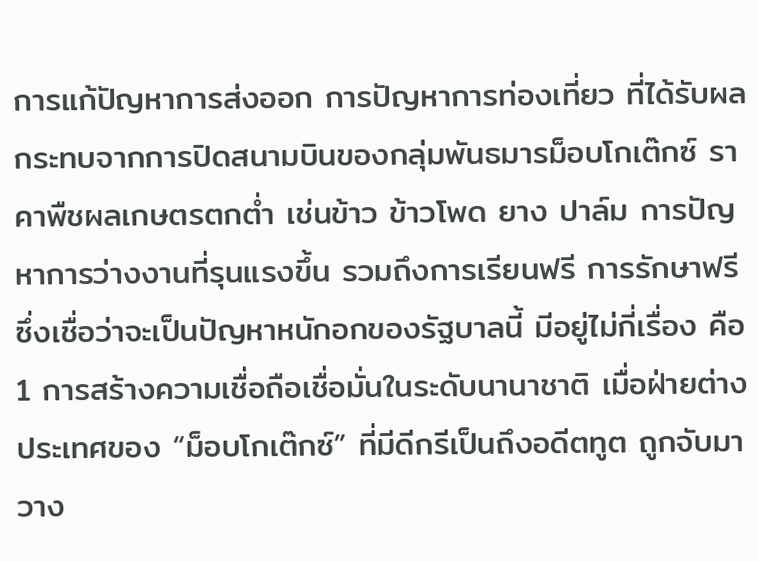การแก้ปัญหาการส่งออก การปัญหาการท่องเที่ยว ที่ได้รับผลกระทบจากการปิดสนามบินของกลุ่มพันธมารม็อบโกเต๊กซ์ ราคาพืชผลเกษตรตกต่ำ เช่นข้าว ข้าวโพด ยาง ปาล์ม การปัญหาการว่างงานที่รุนแรงขึ้น รวมถึงการเรียนฟรี การรักษาฟรี
ซึ่งเชื่อว่าจะเป็นปัญหาหนักอกของรัฐบาลนี้ มีอยู่ไม่กี่เรื่อง คือ
1 การสร้างความเชื่อถือเชื่อมั่นในระดับนานาชาติ เมื่อฝ่ายต่างประเทศของ “ม็อบโกเต๊กซ์” ที่มีดีกรีเป็นถึงอดีตทูต ถูกจับมาวาง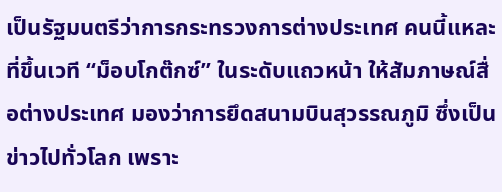เป็นรัฐมนตรีว่าการกระทรวงการต่างประเทศ คนนี้แหละที่ขึ้นเวที “ม็อบโกต๊กซ์” ในระดับแถวหน้า ให้สัมภาษณ์สื่อต่างประเทศ มองว่าการยึดสนามบินสุวรรณภูมิ ซึ่งเป็นข่าวไปทั่วโลก เพราะ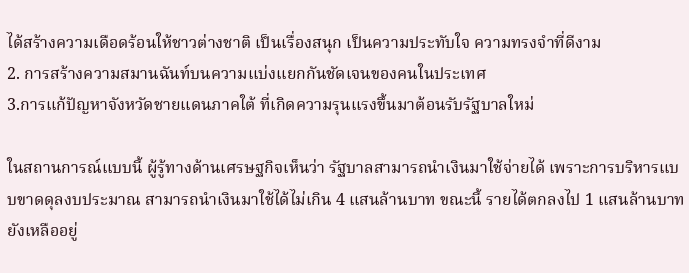ได้สร้างความเดือดร้อนให้ชาวต่างชาติ เป็นเรื่องสนุก เป็นความประทับใจ ความทรงจำที่ดีงาม
2. การสร้างความสมานฉันท์บนความแบ่งแยกกันชัดเจนของคนในประเทศ
3.การแก้ปัญหาจังหวัดชายแดนภาคใต้ ที่เกิดความรุนแรงขึ้นมาต้อนรับรัฐบาลใหม่

ในสถานการณ์แบบนี้ ผู้รู้ทางด้านเศรษฐกิจเห็นว่า รัฐบาลสามารถนำเงินมาใช้จ่ายได้ เพราะการบริหารแบบขาดดุลงบประมาณ สามารถนำเงินมาใช้ได้ไม่เกิน 4 แสนล้านบาท ขณะนี้ รายได้ตกลงไป 1 แสนล้านบาท ยังเหลืออยู่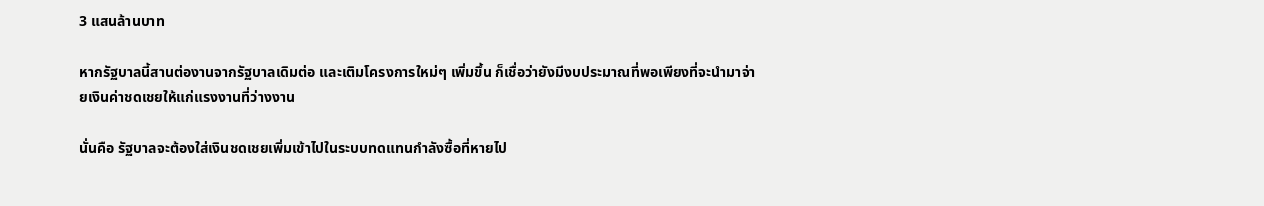3 แสนล้านบาท

หากรัฐบาลนี้สานต่องานจากรัฐบาลเดิมต่อ และเติมโครงการใหม่ๆ เพิ่มขึ้น ก็เชื่อว่ายังมีงบประมาณที่พอเพียงที่จะนำมาจ่ายเงินค่าชดเชยให้แก่แรงงานที่ว่างงาน

นั่นคือ รัฐบาลจะต้องใส่เงินชดเชยเพิ่มเข้าไปในระบบทดแทนกำลังซื้อที่หายไป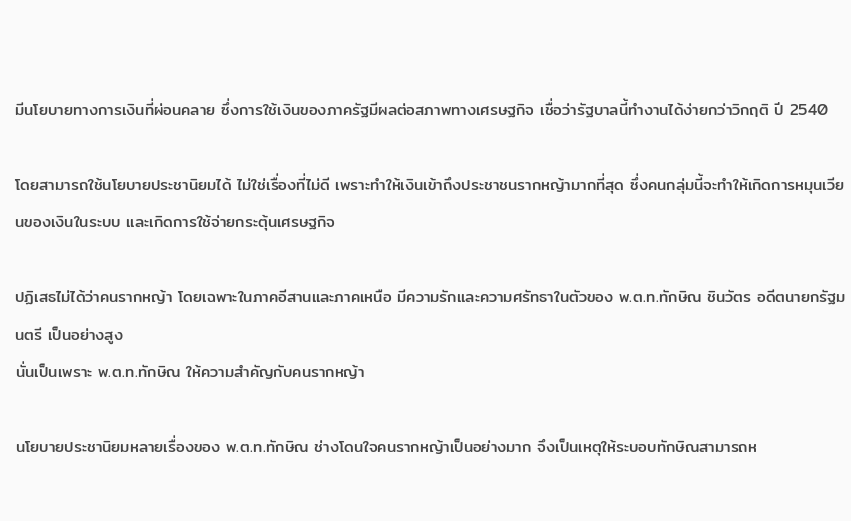มีนโยบายทางการเงินที่ผ่อนคลาย ซึ่งการใช้เงินของภาครัฐมีผลต่อสภาพทางเศรษฐกิจ เชื่อว่ารัฐบาลนี้ทำงานได้ง่ายกว่าวิกฤติ ปี 2540

โดยสามารถใช้นโยบายประชานิยมได้ ไม่ใช่เรื่องที่ไม่ดี เพราะทำให้เงินเข้าถึงประชาชนรากหญ้ามากที่สุด ซึ่งคนกลุ่มนี้จะทำให้เกิดการหมุนเวียนของเงินในระบบ และเกิดการใช้จ่ายกระตุ้นเศรษฐกิจ

ปฏิเสธไม่ได้ว่าคนรากหญ้า โดยเฉพาะในภาคอีสานและภาคเหนือ มีความรักและความศรัทธาในตัวของ พ.ต.ท.ทักษิณ ชินวัตร อดีตนายกรัฐมนตรี เป็นอย่างสูง
นั่นเป็นเพราะ พ.ต.ท.ทักษิณ ให้ความสำคัญกับคนรากหญ้า

นโยบายประชานิยมหลายเรื่องของ พ.ต.ท.ทักษิณ ช่างโดนใจคนรากหญ้าเป็นอย่างมาก จึงเป็นเหตุให้ระบอบทักษิณสามารถห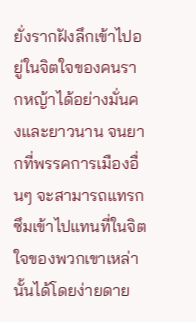ยั่งรากฝังลึกเข้าไปอยู่ในจิตใจของคนรากหญ้าได้อย่างมั่นคงและยาวนาน จนยากที่พรรคการเมืองอื่นๆ จะสามารถแทรกซึมเข้าไปแทนที่ในจิตใจของพวกเขาเหล่านั้นได้โดยง่ายดาย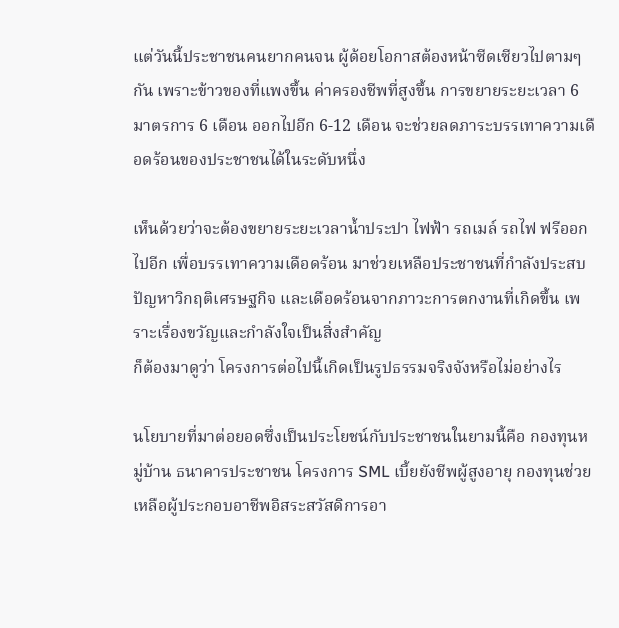แต่วันนี้ประชาชนคนยากคนจน ผู้ด้อยโอกาสต้องหน้าซีดเซียวไปตามๆ กัน เพราะข้าวของที่แพงขึ้น ค่าครองชีพที่สูงขึ้น การขยายระยะเวลา 6 มาตรการ 6 เดือน ออกไปอีก 6-12 เดือน จะช่วยลดภาระบรรเทาความเดือดร้อนของประชาชนได้ในระดับหนึ่ง

เห็นด้วยว่าจะต้องขยายระยะเวลาน้ำประปา ไฟฟ้า รถเมล์ รถไฟ ฟรีออกไปอีก เพื่อบรรเทาความเดือดร้อน มาช่วยเหลือประชาชนที่กำลังประสบปัญหาวิกฤติเศรษฐกิจ และเดือดร้อนจากภาวะการตกงานที่เกิดขึ้น เพราะเรื่องขวัญและกำลังใจเป็นสิ่งสำคัญ
ก็ต้องมาดูว่า โครงการต่อไปนี้เกิดเป็นรูปธรรมจริงจังหรือไม่อย่างไร

นโยบายที่มาต่อยอดซึ่งเป็นประโยชน์กับประชาชนในยามนี้คือ กองทุนหมู่บ้าน ธนาคารประชาชน โครงการ SML เบี้ยยังชีพผู้สูงอายุ กองทุนช่วยเหลือผู้ประกอบอาชีพอิสระสวัสดิการอา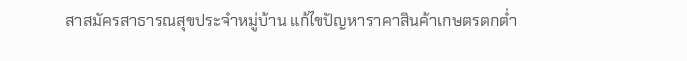สาสมัครสาธารณสุขประจำหมู่บ้าน แก้ไขปัญหาราคาสินค้าเกษตรตกต่ำ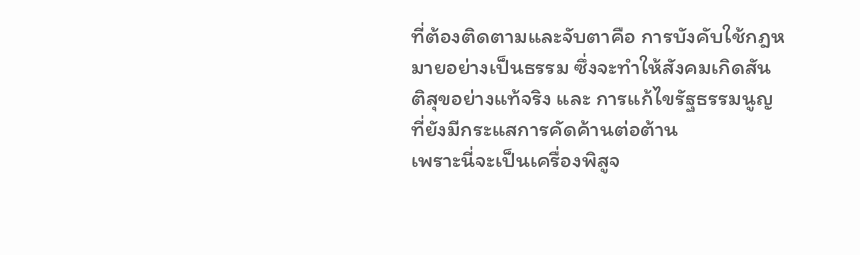ที่ต้องติดตามและจับตาคือ การบังคับใช้กฎหมายอย่างเป็นธรรม ซึ่งจะทำให้สังคมเกิดสันติสุขอย่างแท้จริง และ การแก้ไขรัฐธรรมนูญ ที่ยังมีกระแสการคัดค้านต่อต้าน
เพราะนี่จะเป็นเครื่องพิสูจ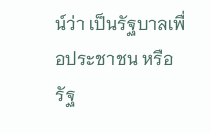น์ว่า เป็นรัฐบาลเพื่อประชาชน หรือรัฐ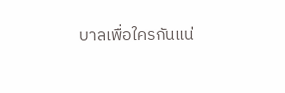บาลเพื่อใครกันแน่